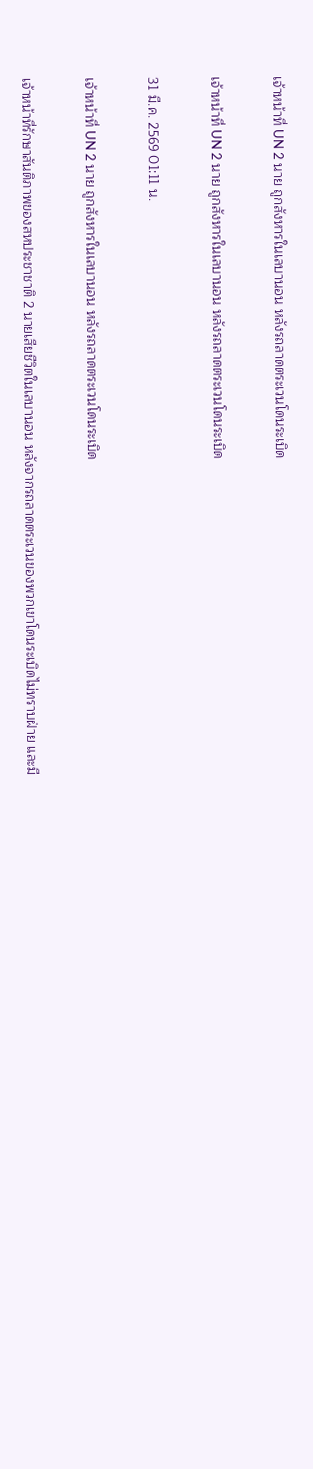เจ้าหน้าที่ UN 2 นาย ถูกสังหารในเลบานอน หลังรถลาดตระเวนโดนระเบิด

เจ้าหน้าที่ UN 2 นาย ถูกสังหารในเลบานอน หลังรถลาดตระเวนโดนระเบิด

31 มี.ค. 2569 01:11 น.

เจ้าหน้าที่ UN 2 นาย ถูกสังหารในเลบานอน หลังรถลาดตระเวนโดนระเบิด

เจ้าหน้าที่รักษาสันติภาพของสหประชาชาติ 2 นายเสียชีวิตในเลบานอน หลังจากรถลาดตระเวนของพวกเขาโดนระเบิดไม่ทราบฝ่าย และมี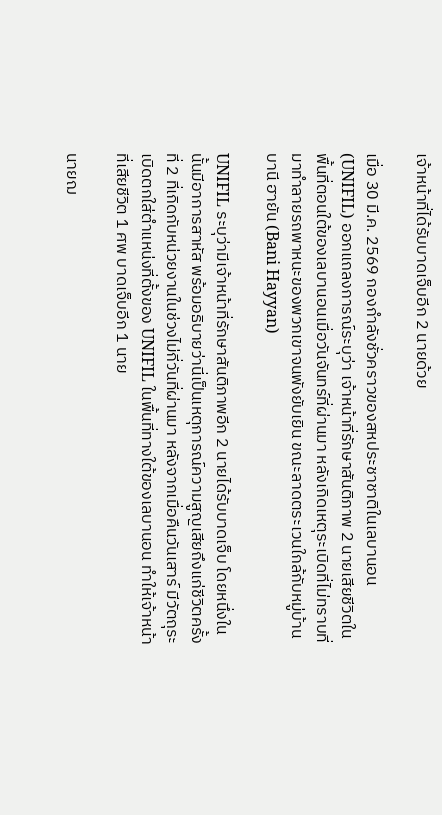เจ้าหน้าที่ได้รับบาดเจ็บอีก 2 นายด้วย

เมื่อ 30 มี.ค. 2569 กองกำลังชั่วคราวของสหประชาชาติในเลบานอน (UNIFIL) ออกแถลงการณ์ระบุว่า เจ้าหน้าที่รักษาสันติภาพ 2 นายเสียชีวิตในพื้นที่ตอนใต้ของเลบานอนเมื่อวันจันทร์ที่ผ่านมา หลังเกิดเหตุระเบิดที่ไม่ทราบที่มาทำลายรถพาหนะของพวกเขาจนพังยับเยิน ขณะลาดตระเวนใกล้กับหมู่บ้านบานี ฮายัน (Bani Hayyan)

UNIFIL ระบุว่ามีเจ้าหน้าที่รักษาสันติภาพอีก 2 นายได้รับบาดเจ็บ โดยหนึ่งในนั้นมีอาการสาหัส พร้อมอธิบายว่านี่เป็นเหตุการณ์ความสูญเสียถึงแก่ชีวิตครั้งที่ 2 ที่เกิดกับหน่วยงานในช่วงไม่กี่วันที่ผ่านมา หลังจากเมื่อคืนวันเสาร์ มีวัตถุระเบิดตกใส่ตำแหน่งที่ตั้งของ UNIFIL ในพื้นที่ทางใต้ของเลบานอน ทำให้เจ้าหน้าที่เสียชีวิต 1 ศพ บาดเจ็บอีก 1 นาย

นายฌ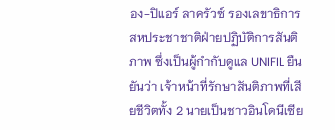อง-ปิแอร์ ลาครัวซ์ รองเลขาธิการสหประชาชาติฝ่ายปฏิบัติการสันติภาพ ซึ่งเป็นผู้กำกับดูแล UNIFIL ยืนยันว่า เจ้าหน้าที่รักษาสันติภาพที่เสียชีวิตทั้ง 2 นายเป็นชาวอินโดนีเซีย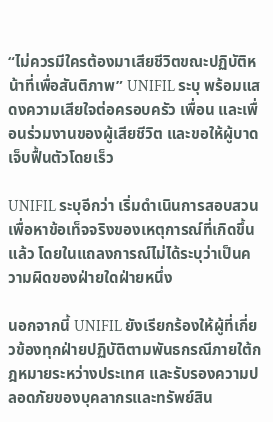“ไม่ควรมีใครต้องมาเสียชีวิตขณะปฏิบัติหน้าที่เพื่อสันติภาพ” UNIFIL ระบุ พร้อมแสดงความเสียใจต่อครอบครัว เพื่อน และเพื่อนร่วมงานของผู้เสียชีวิต และขอให้ผู้บาดเจ็บฟื้นตัวโดยเร็ว

UNIFIL ระบุอีกว่า เริ่มดำเนินการสอบสวนเพื่อหาข้อเท็จจริงของเหตุการณ์ที่เกิดขึ้นแล้ว โดยในแถลงการณ์ไม่ได้ระบุว่าเป็นความผิดของฝ่ายใดฝ่ายหนึ่ง

นอกจากนี้ UNIFIL ยังเรียกร้องให้ผู้ที่เกี่ยวข้องทุกฝ่ายปฏิบัติตามพันธกรณีภายใต้กฎหมายระหว่างประเทศ และรับรองความปลอดภัยของบุคลากรและทรัพย์สิน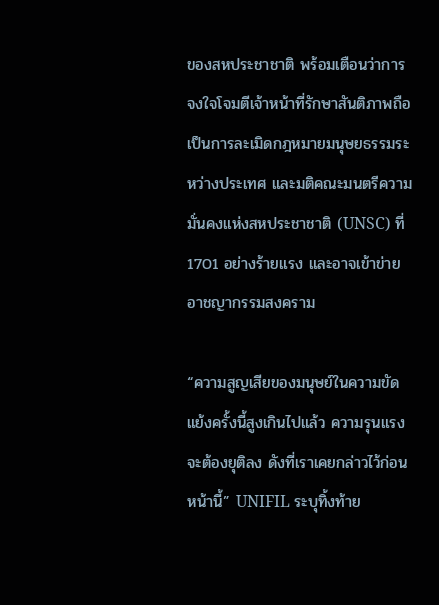ของสหประชาชาติ พร้อมเตือนว่าการจงใจโจมตีเจ้าหน้าที่รักษาสันติภาพถือเป็นการละเมิดกฎหมายมนุษยธรรมระหว่างประเทศ และมติคณะมนตรีความมั่นคงแห่งสหประชาชาติ (UNSC) ที่ 1701 อย่างร้ายแรง และอาจเข้าข่ายอาชญากรรมสงคราม

“ความสูญเสียของมนุษย์ในความขัดแย้งครั้งนี้สูงเกินไปแล้ว ความรุนแรงจะต้องยุติลง ดังที่เราเคยกล่าวไว้ก่อนหน้านี้” UNIFIL ระบุทิ้งท้าย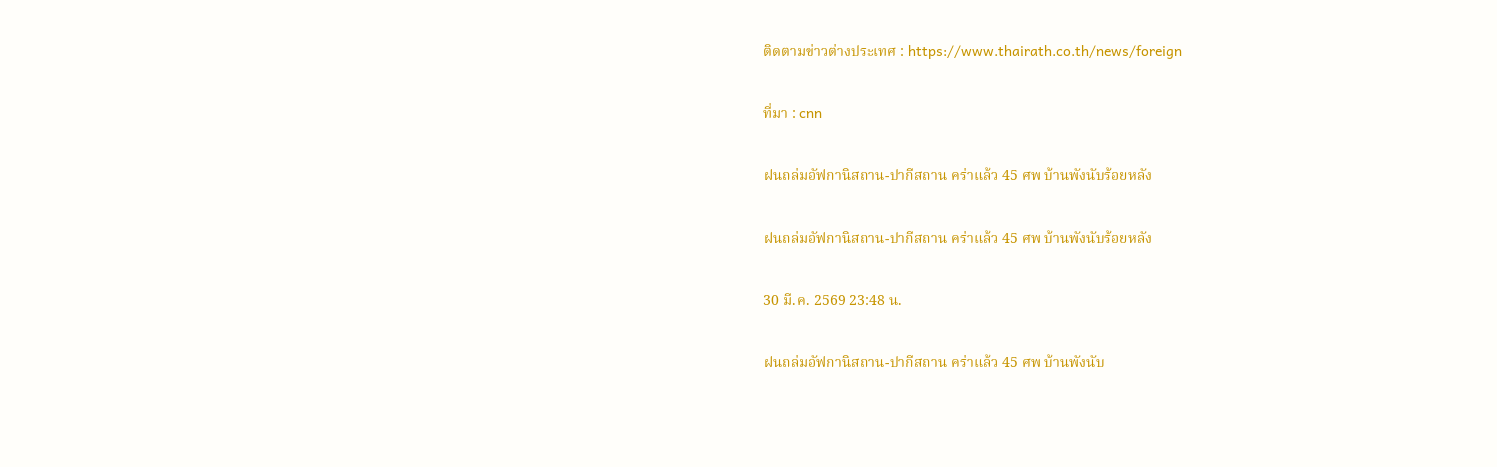ติดตามข่าวต่างประเทศ : https://www.thairath.co.th/news/foreign

ที่มา : cnn

ฝนถล่มอัฟกานิสถาน-ปากีสถาน คร่าแล้ว 45 ศพ บ้านพังนับร้อยหลัง

ฝนถล่มอัฟกานิสถาน-ปากีสถาน คร่าแล้ว 45 ศพ บ้านพังนับร้อยหลัง

30 มี.ค. 2569 23:48 น.

ฝนถล่มอัฟกานิสถาน-ปากีสถาน คร่าแล้ว 45 ศพ บ้านพังนับ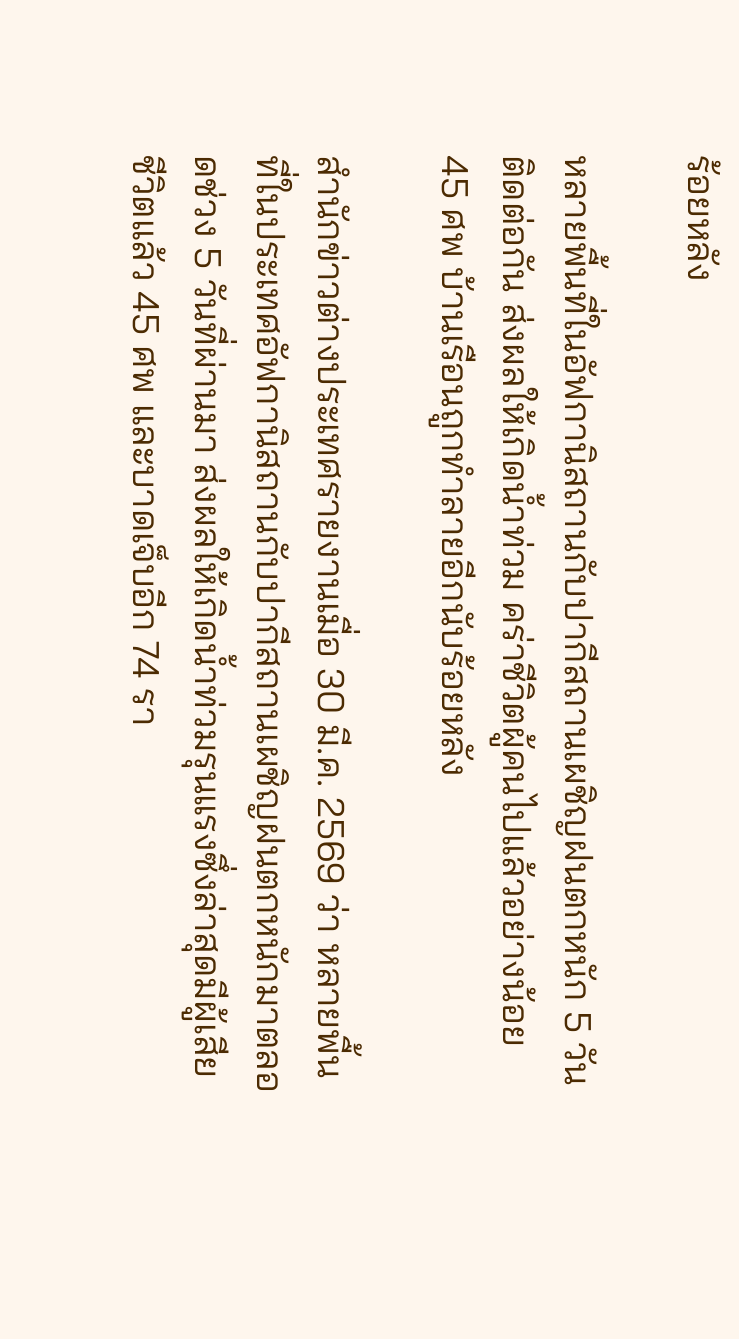ร้อยหลัง

หลายพื้นที่ในอัฟกานิสถานกับปากีสถานเผชิญฝนตกหนัก 5 วันติดต่อกัน ส่งผลให้เกิดน้ำท่วม คร่าชีวิตผู้คนไปแล้วอย่างน้อย 45 ศพ บ้านเรือนถูกทำลายอีกนับร้อยหลัง

สำนักข่าวต่างประเทศรายงานเมื่อ 30 มี.ค. 2569 ว่า หลายพื้นที่ในประเทศอัฟกานิสถานกับปากีสถานเผชิญฝนตกหนักมาตลอดช่วง 5 วันที่ผ่านมา ส่งผลให้เกิดน้ำท่วมรุนแรงซึ่งล่าสุดมีผู้เสียชีวิตแล้ว 45 ศพ และบาดเจ็บอีก 74 รา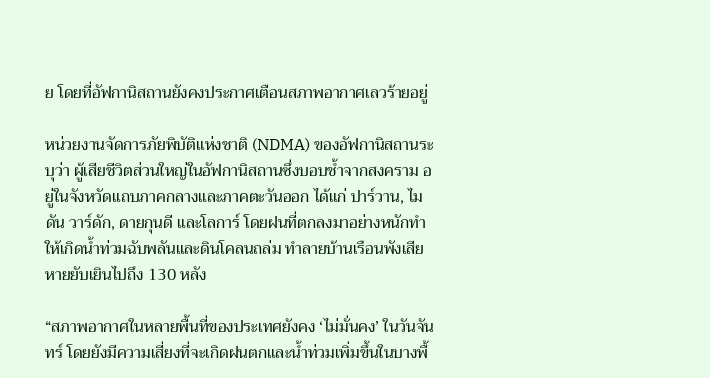ย โดยที่อัฟกานิสถานยังคงประกาศเตือนสภาพอากาศเลวร้ายอยู่

หน่วยงานจัดการภัยพิบัติแห่งชาติ (NDMA) ของอัฟกานิสถานระบุว่า ผู้เสียชีวิตส่วนใหญ่ในอัฟกานิสถานซึ่งบอบช้ำจากสงคราม อยู่ในจังหวัดแถบภาคกลางและภาคตะวันออก ได้แก่ ปาร์วาน, ไมดัน วาร์ดัก, ดายกุนดี และโลการ์ โดยฝนที่ตกลงมาอย่างหนักทำให้เกิดน้ำท่วมฉับพลันและดินโคลนถล่ม ทำลายบ้านเรือนพังเสียหายยับเยินไปถึง 130 หลัง

“สภาพอากาศในหลายพื้นที่ของประเทศยังคง ‘ไม่มั่นคง’ ในวันจันทร์ โดยยังมีความเสี่ยงที่จะเกิดฝนตกและน้ำท่วมเพิ่มขึ้นในบางพื้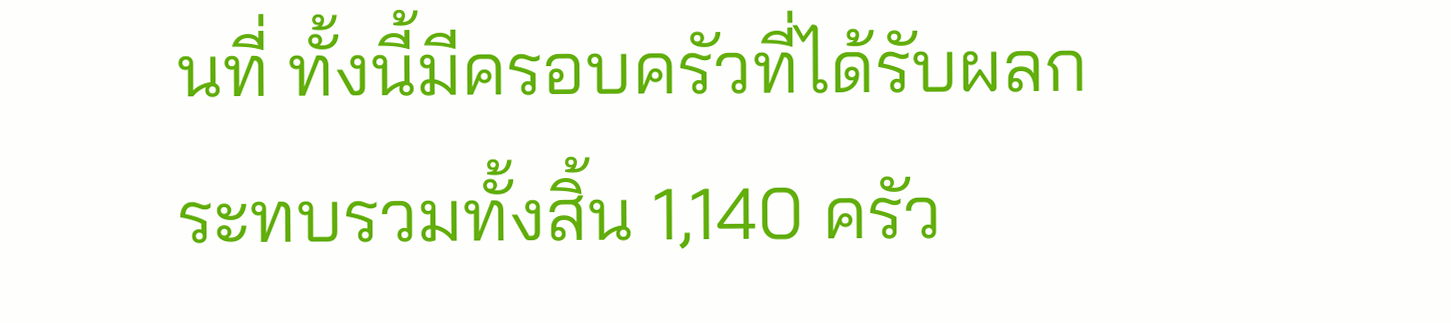นที่ ทั้งนี้มีครอบครัวที่ได้รับผลกระทบรวมทั้งสิ้น 1,140 ครัว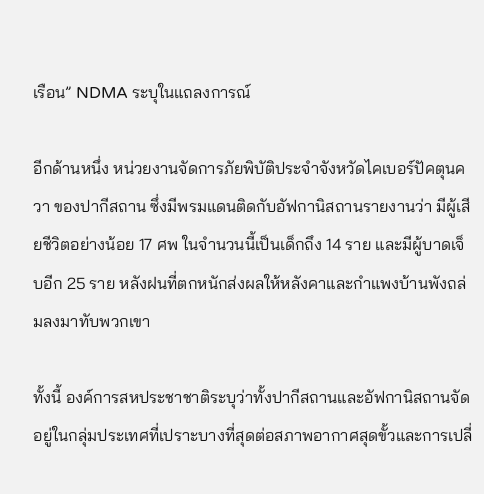เรือน” NDMA ระบุในแถลงการณ์

อีกด้านหนึ่ง หน่วยงานจัดการภัยพิบัติประจำจังหวัดไคเบอร์ปัคตุนควา ของปากีสถาน ซึ่งมีพรมแดนติดกับอัฟกานิสถานรายงานว่า มีผู้เสียชีวิตอย่างน้อย 17 ศพ ในจำนวนนี้เป็นเด็กถึง 14 ราย และมีผู้บาดเจ็บอีก 25 ราย หลังฝนที่ตกหนักส่งผลให้หลังคาและกำแพงบ้านพังถล่มลงมาทับพวกเขา

ทั้งนี้ องค์การสหประชาชาติระบุว่าทั้งปากีสถานและอัฟกานิสถานจัดอยู่ในกลุ่มประเทศที่เปราะบางที่สุดต่อสภาพอากาศสุดขั้วและการเปลี่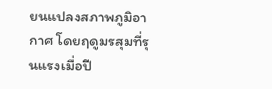ยนแปลงสภาพภูมิอากาศ โดยฤดูมรสุมที่รุนแรงเมื่อปี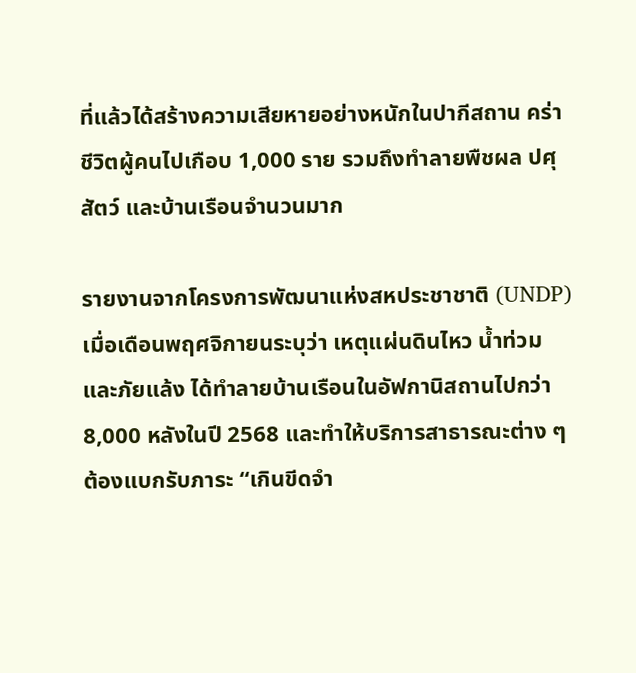ที่แล้วได้สร้างความเสียหายอย่างหนักในปากีสถาน คร่าชีวิตผู้คนไปเกือบ 1,000 ราย รวมถึงทำลายพืชผล ปศุสัตว์ และบ้านเรือนจำนวนมาก

รายงานจากโครงการพัฒนาแห่งสหประชาชาติ (UNDP) เมื่อเดือนพฤศจิกายนระบุว่า เหตุแผ่นดินไหว น้ำท่วม และภัยแล้ง ได้ทำลายบ้านเรือนในอัฟกานิสถานไปกว่า 8,000 หลังในปี 2568 และทำให้บริการสาธารณะต่าง ๆ ต้องแบกรับภาระ “เกินขีดจำ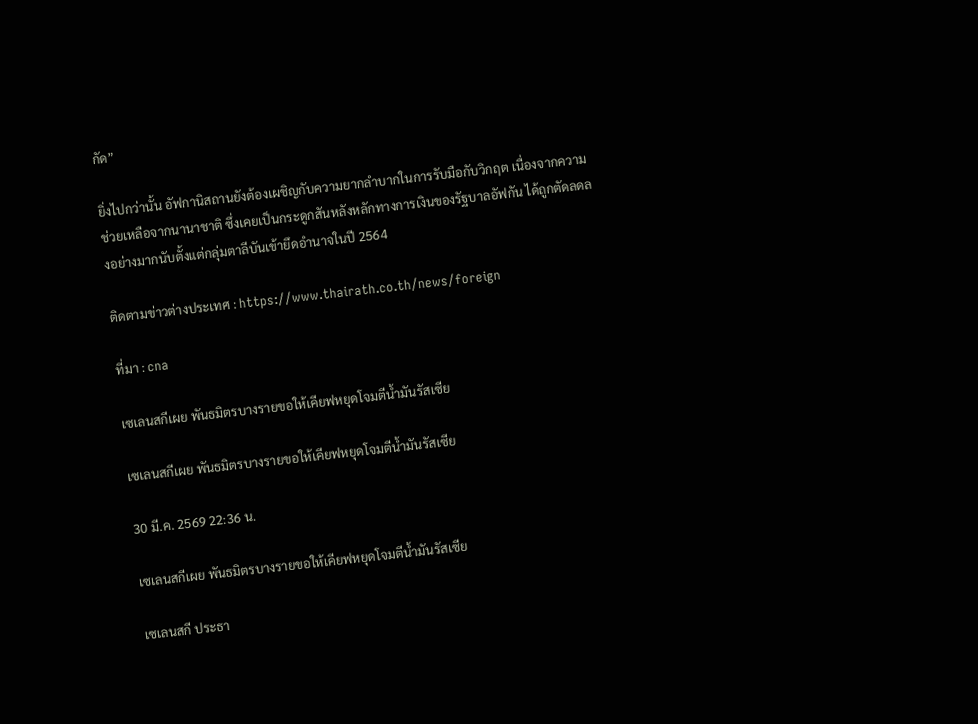กัด”

ยิ่งไปกว่านั้น อัฟกานิสถานยังต้องเผชิญกับความยากลำบากในการรับมือกับวิกฤต เนื่องจากความช่วยเหลือจากนานาชาติ ซึ่งเคยเป็นกระดูกสันหลังหลักทางการเงินของรัฐบาลอัฟกัน ได้ถูกตัดลดลงอย่างมากนับตั้งแต่กลุ่มตาลีบันเข้ายึดอำนาจในปี 2564

ติดตามข่าวต่างประเทศ : https://www.thairath.co.th/news/foreign

ที่มา : cna

เซเลนสกีเผย พันธมิตรบางรายขอให้เคียฟหยุดโจมตีน้ำมันรัสเซีย

เซเลนสกีเผย พันธมิตรบางรายขอให้เคียฟหยุดโจมตีน้ำมันรัสเซีย

30 มี.ค. 2569 22:36 น.

เซเลนสกีเผย พันธมิตรบางรายขอให้เคียฟหยุดโจมตีน้ำมันรัสเซีย

เซเลนสกี ประธา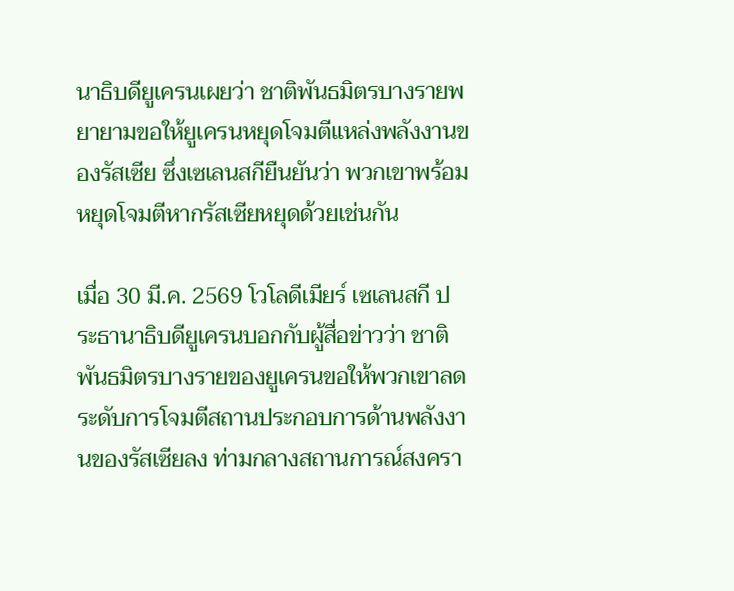นาธิบดียูเครนเผยว่า ชาติพันธมิตรบางรายพยายามขอให้ยูเครนหยุดโจมตีแหล่งพลังงานของรัสเซีย ซึ่งเซเลนสกียืนยันว่า พวกเขาพร้อมหยุดโจมตีหากรัสเซียหยุดด้วยเช่นกัน

เมื่อ 30 มี.ค. 2569 โวโลดีเมียร์ เซเลนสกี ประธานาธิบดียูเครนบอกกับผู้สื่อข่าวว่า ชาติพันธมิตรบางรายของยูเครนขอให้พวกเขาลดระดับการโจมตีสถานประกอบการด้านพลังงานของรัสเซียลง ท่ามกลางสถานการณ์สงครา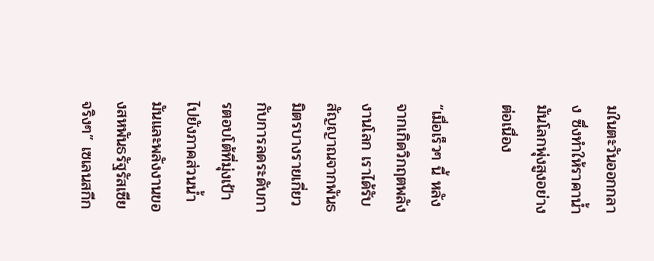มในตะวันออกกลาง ซึ่งทำให้ราคาน้ำมันโลกพุ่งสูงอย่างต่อเนื่อง

“เมื่อเร็วๆ นี้ หลังจากเกิดวิกฤตพลังงานโลก เราได้รับสัญญาณจากพันธมิตรบางรายเกี่ยวกับการลดระดับการตอบโต้ที่มุ่งเป้าไปยังภาคส่วนน้ำมันและพลังงานของสหพันธรัฐรัสเซียจริงๆ” เซเลนสกีก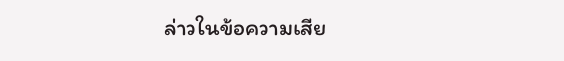ล่าวในข้อความเสีย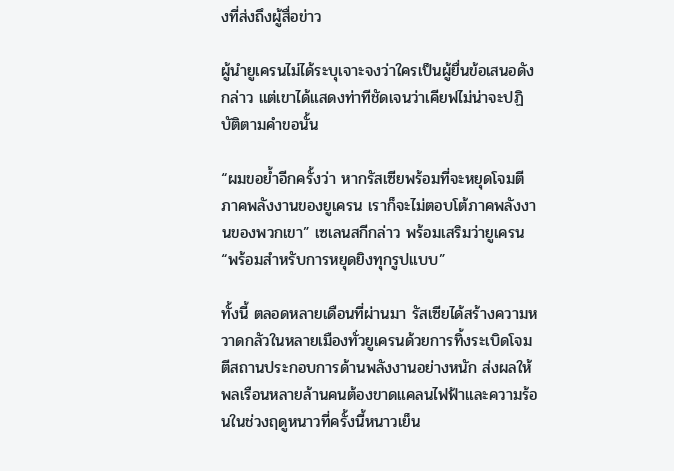งที่ส่งถึงผู้สื่อข่าว

ผู้นำยูเครนไม่ได้ระบุเจาะจงว่าใครเป็นผู้ยื่นข้อเสนอดังกล่าว แต่เขาได้แสดงท่าทีชัดเจนว่าเคียฟไม่น่าจะปฏิบัติตามคำขอนั้น

“ผมขอย้ำอีกครั้งว่า หากรัสเซียพร้อมที่จะหยุดโจมตีภาคพลังงานของยูเครน เราก็จะไม่ตอบโต้ภาคพลังงานของพวกเขา” เซเลนสกีกล่าว พร้อมเสริมว่ายูเครน “พร้อมสำหรับการหยุดยิงทุกรูปแบบ”

ทั้งนี้ ตลอดหลายเดือนที่ผ่านมา รัสเซียได้สร้างความหวาดกลัวในหลายเมืองทั่วยูเครนด้วยการทิ้งระเบิดโจมตีสถานประกอบการด้านพลังงานอย่างหนัก ส่งผลให้พลเรือนหลายล้านคนต้องขาดแคลนไฟฟ้าและความร้อนในช่วงฤดูหนาวที่ครั้งนี้หนาวเย็น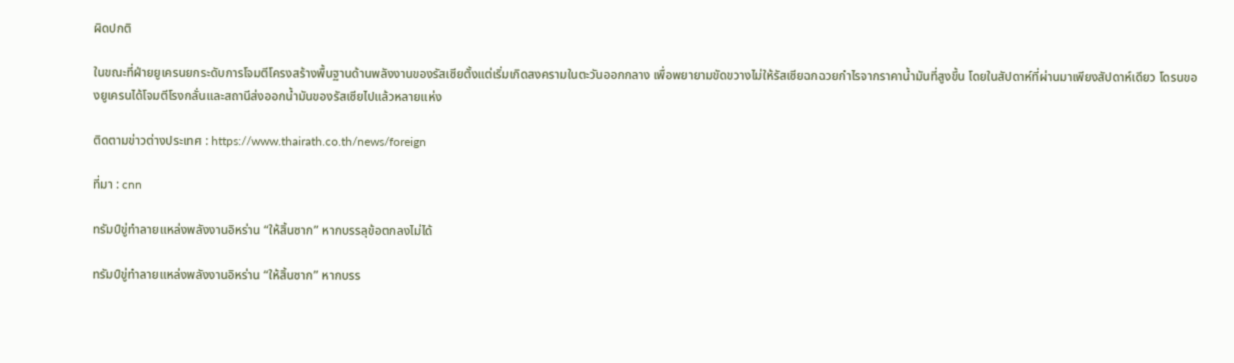ผิดปกติ

ในขณะที่ฝ่ายยูเครนยกระดับการโจมตีโครงสร้างพื้นฐานด้านพลังงานของรัสเซียตั้งแต่เริ่มเกิดสงครามในตะวันออกกลาง เพื่อพยายามขัดขวางไม่ให้รัสเซียฉกฉวยกำไรจากราคาน้ำมันที่สูงขึ้น โดยในสัปดาห์ที่ผ่านมาเพียงสัปดาห์เดียว โดรนของยูเครนได้โจมตีโรงกลั่นและสถานีส่งออกน้ำมันของรัสเซียไปแล้วหลายแห่ง

ติดตามข่าวต่างประเทศ : https://www.thairath.co.th/news/foreign

ที่มา : cnn

ทรัมป์ขู่ทำลายแหล่งพลังงานอิหร่าน “ให้สิ้นซาก” หากบรรลุข้อตกลงไม่ได้

ทรัมป์ขู่ทำลายแหล่งพลังงานอิหร่าน “ให้สิ้นซาก” หากบรร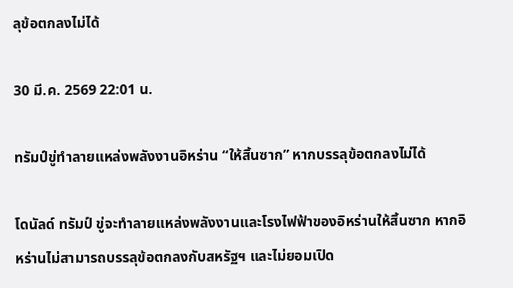ลุข้อตกลงไม่ได้

30 มี.ค. 2569 22:01 น.

ทรัมป์ขู่ทำลายแหล่งพลังงานอิหร่าน “ให้สิ้นซาก” หากบรรลุข้อตกลงไม่ได้

โดนัลด์ ทรัมป์ ขู่จะทำลายแหล่งพลังงานและโรงไฟฟ้าของอิหร่านให้สิ้นซาก หากอิหร่านไม่สามารถบรรลุข้อตกลงกับสหรัฐฯ และไม่ยอมเปิด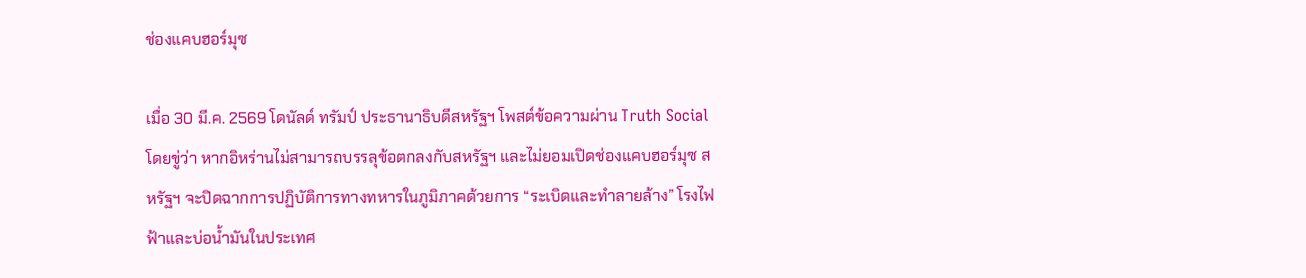ช่องแคบฮอร์มุซ

เมื่อ 30 มี.ค. 2569 โดนัลด์ ทรัมป์ ประธานาธิบดีสหรัฐฯ โพสต์ข้อความผ่าน Truth Social โดยขู่ว่า หากอิหร่านไม่สามารถบรรลุข้อตกลงกับสหรัฐฯ และไม่ยอมเปิดช่องแคบฮอร์มุซ สหรัฐฯ จะปิดฉากการปฏิบัติการทางทหารในภูมิภาคด้วยการ “ระเบิดและทำลายล้าง” โรงไฟฟ้าและบ่อน้ำมันในประเทศ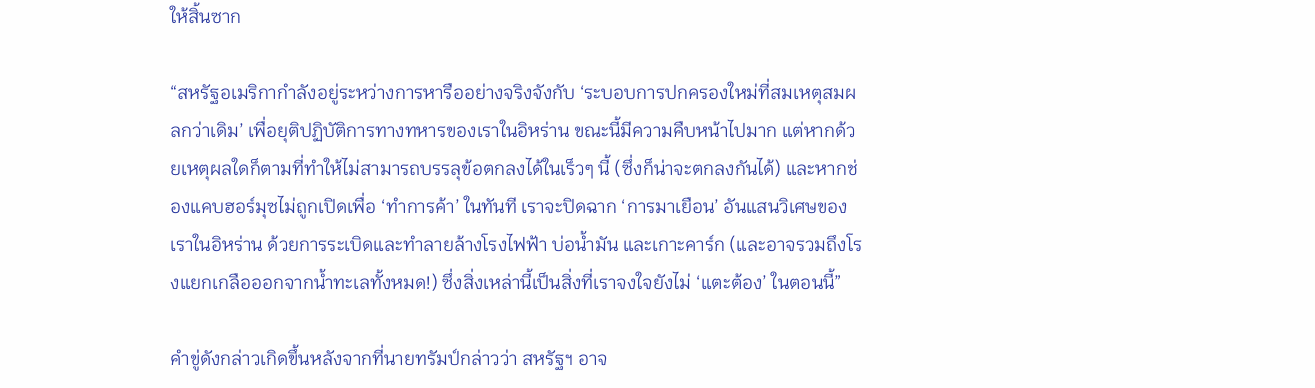ให้สิ้นซาก

“สหรัฐอเมริกากำลังอยู่ระหว่างการหารืออย่างจริงจังกับ ‘ระบอบการปกครองใหม่ที่สมเหตุสมผลกว่าเดิม’ เพื่อยุติปฏิบัติการทางทหารของเราในอิหร่าน ขณะนี้มีความคืบหน้าไปมาก แต่หากด้วยเหตุผลใดก็ตามที่ทำให้ไม่สามารถบรรลุข้อตกลงได้ในเร็วๆ นี้ (ซึ่งก็น่าจะตกลงกันได้) และหากช่องแคบฮอร์มุซไม่ถูกเปิดเพื่อ ‘ทำการค้า’ ในทันที เราจะปิดฉาก ‘การมาเยือน’ อันแสนวิเศษของเราในอิหร่าน ด้วยการระเบิดและทำลายล้างโรงไฟฟ้า บ่อน้ำมัน และเกาะคาร์ก (และอาจรวมถึงโรงแยกเกลือออกจากน้ำทะเลทั้งหมด!) ซึ่งสิ่งเหล่านี้เป็นสิ่งที่เราจงใจยังไม่ ‘แตะต้อง’ ในตอนนี้”

คำขู่ดังกล่าวเกิดขึ้นหลังจากที่นายทรัมป์กล่าวว่า สหรัฐฯ อาจ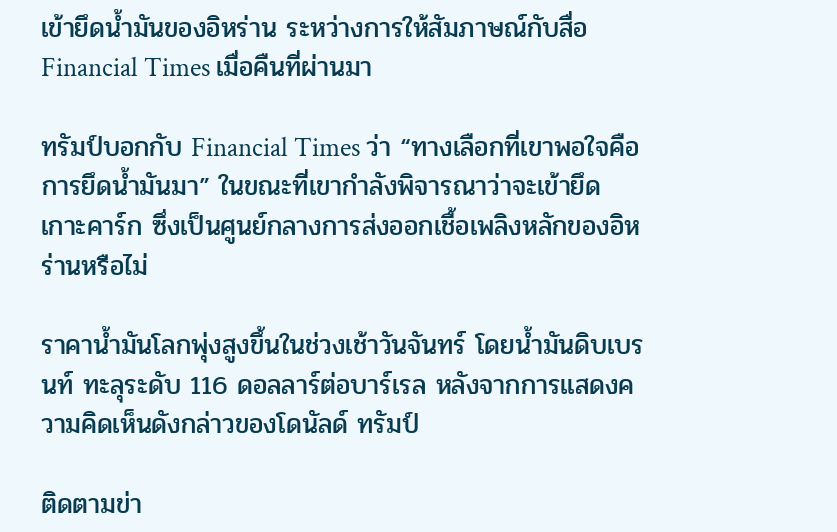เข้ายึดน้ำมันของอิหร่าน ระหว่างการให้สัมภาษณ์กับสื่อ Financial Times เมื่อคืนที่ผ่านมา

ทรัมป์บอกกับ Financial Times ว่า “ทางเลือกที่เขาพอใจคือการยึดน้ำมันมา” ในขณะที่เขากำลังพิจารณาว่าจะเข้ายึดเกาะคาร์ก ซึ่งเป็นศูนย์กลางการส่งออกเชื้อเพลิงหลักของอิหร่านหรือไม่

ราคาน้ำมันโลกพุ่งสูงขึ้นในช่วงเช้าวันจันทร์ โดยน้ำมันดิบเบรนท์ ทะลุระดับ 116 ดอลลาร์ต่อบาร์เรล หลังจากการแสดงความคิดเห็นดังกล่าวของโดนัลด์ ทรัมป์

ติดตามข่า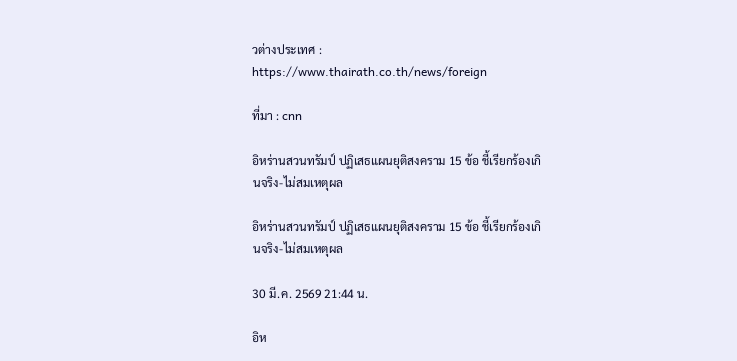วต่างประเทศ : https://www.thairath.co.th/news/foreign

ที่มา : cnn

อิหร่านสวนทรัมป์ ปฏิเสธแผนยุติสงคราม 15 ข้อ ชี้เรียกร้องเกินจริง-ไม่สมเหตุผล

อิหร่านสวนทรัมป์ ปฏิเสธแผนยุติสงคราม 15 ข้อ ชี้เรียกร้องเกินจริง-ไม่สมเหตุผล

30 มี.ค. 2569 21:44 น.

อิห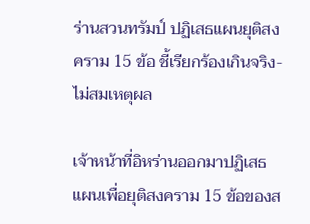ร่านสวนทรัมป์ ปฏิเสธแผนยุติสงคราม 15 ข้อ ชี้เรียกร้องเกินจริง-ไม่สมเหตุผล

เจ้าหน้าที่อิหร่านออกมาปฏิเสธแผนเพื่อยุติสงคราม 15 ข้อของส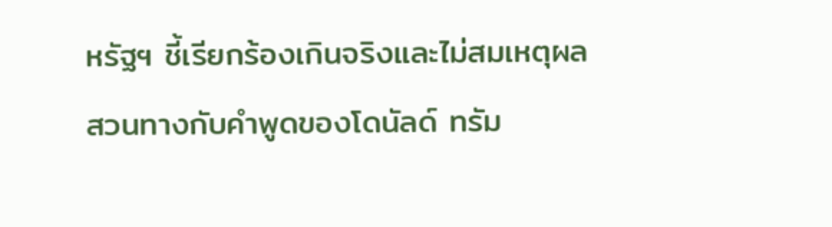หรัฐฯ ชี้เรียกร้องเกินจริงและไม่สมเหตุผล สวนทางกับคำพูดของโดนัลด์ ทรัม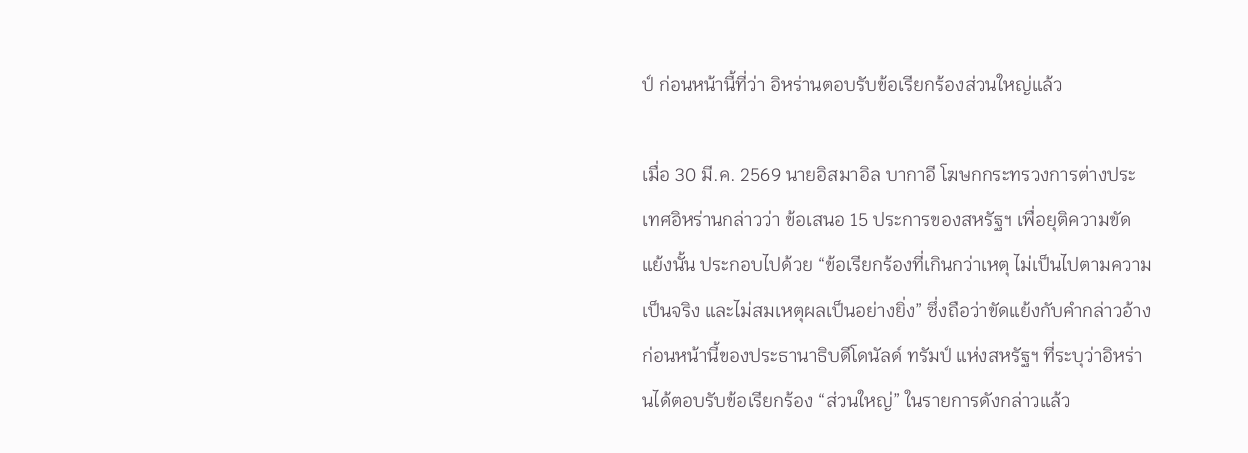ป์ ก่อนหน้านี้ที่ว่า อิหร่านตอบรับข้อเรียกร้องส่วนใหญ่แล้ว

เมื่อ 30 มี.ค. 2569 นายอิสมาอิล บากาอี โฆษกกระทรวงการต่างประเทศอิหร่านกล่าวว่า ข้อเสนอ 15 ประการของสหรัฐฯ เพื่อยุติความขัดแย้งนั้น ประกอบไปด้วย “ข้อเรียกร้องที่เกินกว่าเหตุ ไม่เป็นไปตามความเป็นจริง และไม่สมเหตุผลเป็นอย่างยิ่ง” ซึ่งถือว่าขัดแย้งกับคำกล่าวอ้างก่อนหน้านี้ของประธานาธิบดีโดนัลด์ ทรัมป์ แห่งสหรัฐฯ ที่ระบุว่าอิหร่านได้ตอบรับข้อเรียกร้อง “ส่วนใหญ่” ในรายการดังกล่าวแล้ว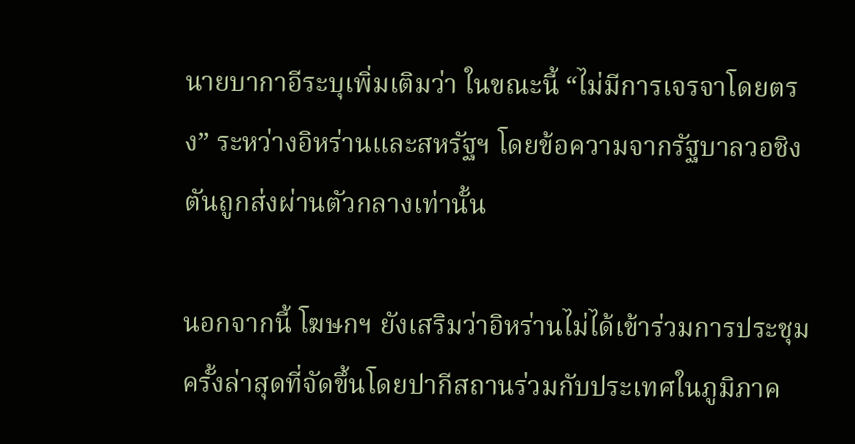นายบากาอีระบุเพิ่มเติมว่า ในขณะนี้ “ไม่มีการเจรจาโดยตรง” ระหว่างอิหร่านและสหรัฐฯ โดยข้อความจากรัฐบาลวอชิงตันถูกส่งผ่านตัวกลางเท่านั้น

นอกจากนี้ โฆษกฯ ยังเสริมว่าอิหร่านไม่ได้เข้าร่วมการประชุมครั้งล่าสุดที่จัดขึ้นโดยปากีสถานร่วมกับประเทศในภูมิภาค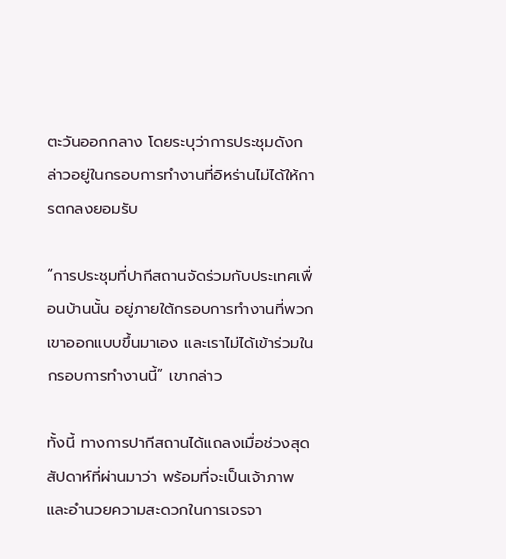ตะวันออกกลาง โดยระบุว่าการประชุมดังกล่าวอยู่ในกรอบการทำงานที่อิหร่านไม่ได้ให้การตกลงยอมรับ

“การประชุมที่ปากีสถานจัดร่วมกับประเทศเพื่อนบ้านนั้น อยู่ภายใต้กรอบการทำงานที่พวกเขาออกแบบขึ้นมาเอง และเราไม่ได้เข้าร่วมในกรอบการทำงานนี้” เขากล่าว

ทั้งนี้ ทางการปากีสถานได้แถลงเมื่อช่วงสุดสัปดาห์ที่ผ่านมาว่า พร้อมที่จะเป็นเจ้าภาพและอำนวยความสะดวกในการเจรจา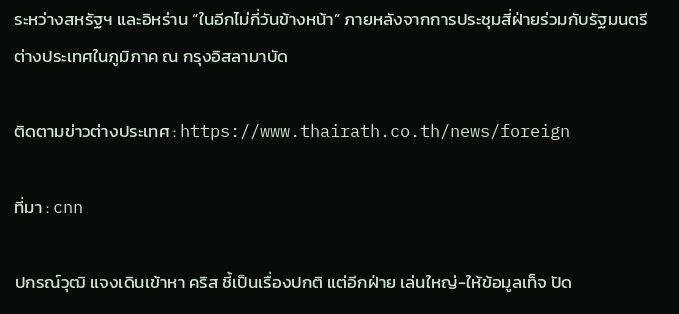ระหว่างสหรัฐฯ และอิหร่าน “ในอีกไม่กี่วันข้างหน้า” ภายหลังจากการประชุมสี่ฝ่ายร่วมกับรัฐมนตรีต่างประเทศในภูมิภาค ณ กรุงอิสลามาบัด

ติดตามข่าวต่างประเทศ : https://www.thairath.co.th/news/foreign

ที่มา : cnn

ปกรณ์วุฒิ แจงเดินเข้าหา คริส ชี้เป็นเรื่องปกติ แต่อีกฝ่าย เล่นใหญ่-ให้ข้อมูลเท็จ ปัด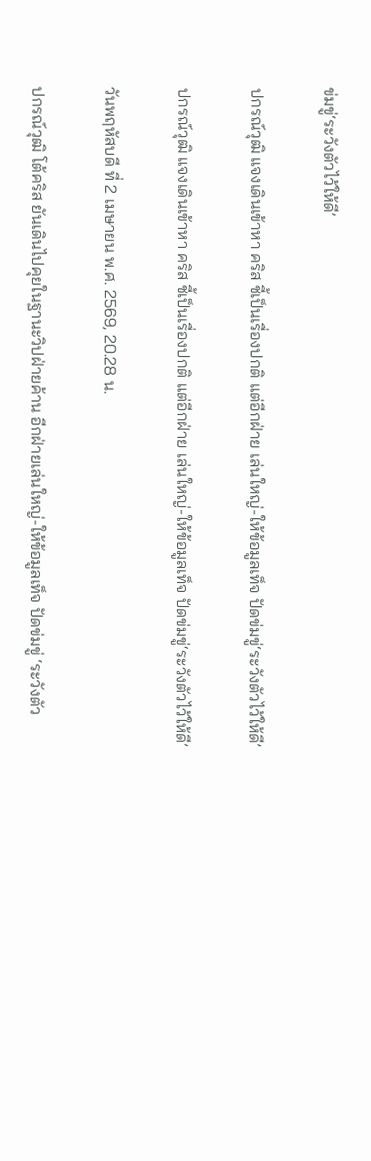ข่มขู่‘ระวังตัวไว้ให้ดี’

ปกรณ์วุฒิ แจงเดินเข้าหา คริส ชี้เป็นเรื่องปกติ แต่อีกฝ่าย เล่นใหญ่-ให้ข้อมูลเท็จ ปัดข่มขู่‘ระวังตัวไว้ให้ดี’

ปกรณ์วุฒิ แจงเดินเข้าหา คริส ชี้เป็นเรื่องปกติ แต่อีกฝ่าย เล่นใหญ่-ให้ข้อมูลเท็จ ปัดข่มขู่‘ระวังตัวไว้ให้ดี’

วันพฤหัสบดี ที่ 2 เมษายน พ.ศ. 2569, 20.28 น.

ปกรณ์วุฒิ โต้คริส ยันเดินไปคุยในฐานะวิปฝ่ายค้าน อีกฝ่ายเล่นใหญ่-ให้ข้อมูลเท็จ ปัดข่มขู่ ‘ระวังตัว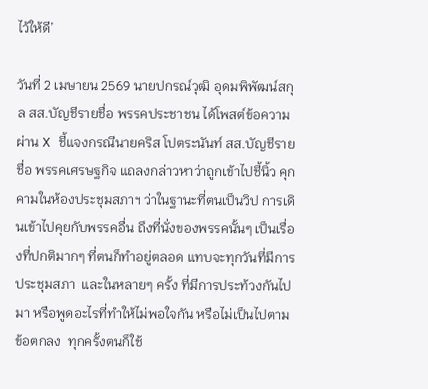ไว้ให้ดี’

วันที่ 2 เมษายน 2569 นายปกรณ์วุฒิ อุดมพิพัฒน์สกุล สส.บัญชีรายชื่อ พรรคประชาชน ได้โพสต์ข้อความผ่าน X ชี้แจงกรณีนายคริส โปตระนันท์ สส.บัญชีรายชื่อ พรรคเศรษฐกิจ แถลงกล่าวหาว่าถูกเข้าไปชี้นิ้ว คุกคามในห้องประชุมสภาฯ ว่าในฐานะที่ตนเป็นวิป การเดินเข้าไปคุยกับพรรคอื่น ถึงที่นั่งของพรรคนั้นๆ เป็นเรื่องที่ปกติมากๆ ที่ตนก็ทำอยู่ตลอด แทบจะทุกวันที่มีการประชุมสภา  และในหลายๆ ครั้ง ที่มีการประท้วงกันไปมา หรือพูดอะไรที่ทำให้ไม่พอใจกัน หรือไม่เป็นไปตามข้อตกลง  ทุกครั้งตนก็ใช้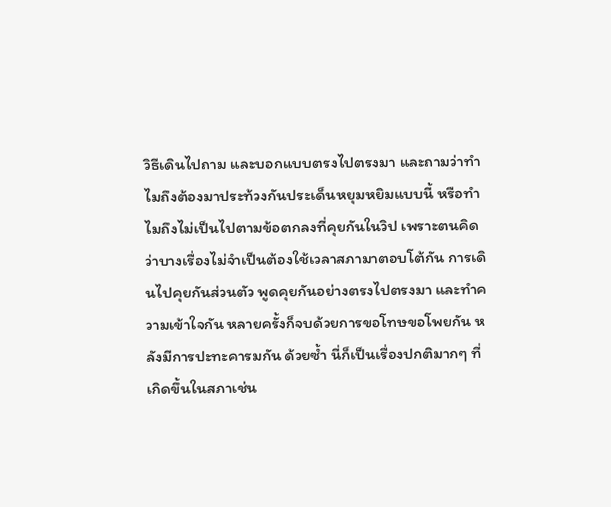วิธีเดินไปถาม และบอกแบบตรงไปตรงมา และถามว่าทำไมถึงต้องมาประท้วงกันประเด็นหยุมหยิมแบบนี้ หรือทำไมถึงไม่เป็นไปตามข้อตกลงที่คุยกันในวิป เพราะตนคิดว่าบางเรื่องไม่จำเป็นต้องใช้เวลาสภามาตอบโต้กัน การเดินไปคุยกันส่วนตัว พูดคุยกันอย่างตรงไปตรงมา และทำความเข้าใจกัน หลายครั้งก็จบด้วยการขอโทษขอโพยกัน หลังมีการปะทะคารมกัน ด้วยซ้ำ นี่ก็เป็นเรื่องปกติมากๆ ที่เกิดขึ้นในสภาเช่น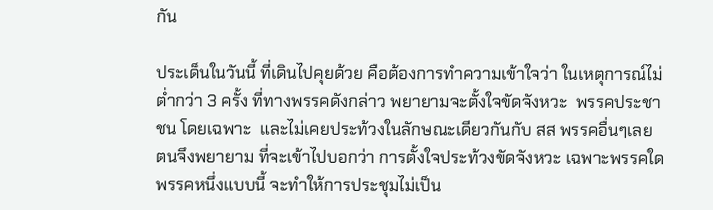กัน

ประเด็นในวันนี้ ที่เดินไปคุยด้วย คือต้องการทำความเข้าใจว่า ในเหตุการณ์ไม่ต่ำกว่า 3 ครั้ง ที่ทางพรรคดังกล่าว พยายามจะตั้งใจขัดจังหวะ  พรรคประชาชน โดยเฉพาะ  และไม่เคยประท้วงในลักษณะเดียวกันกับ สส พรรคอื่นๆเลย ตนจึงพยายาม ที่จะเข้าไปบอกว่า การตั้งใจประท้วงขัดจังหวะ เฉพาะพรรคใดพรรคหนึ่งแบบนี้ จะทำให้การประชุมไม่เป็น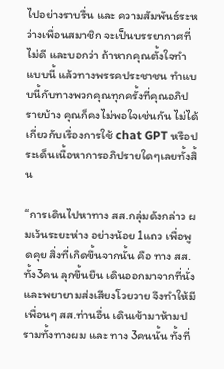ไปอย่างราบรื่น และ ความสัมพันธ์ระหว่างเพื่อนสมาชิก จะเป็นบรรยากาศที่ไม่ดี และบอกว่า ถ้าหากคุณตั้งใจทำแบบนี้ แล้วทางพรรคประชาชน ทำแบบนี้กับทางพวกคุณทุกครั้งที่คุณอภิปรายบ้าง คุณก็คงไม่พอใจเช่นกัน ไม่ได้เกี่ยวกับเรื่องการใช้ chat GPT หรือประเด็นเนื้อหาการอภิปรายใดๆเลยทั้งสิ้น

“การเดินไปหาทาง สส.กลุ่มดังกล่าว ผมเว้นระยะห่าง อย่างน้อย 1แถว เพื่อพูดคุย สิ่งที่เกิดขึ้นจากนั้น คือ ทาง สส.ทั้ง3คน ลุกขึ้นยืน เดินออกมาจากที่นั่ง  และพยายามส่งเสียงโวยวาย จึงทำให้มีเพื่อนๆ สส.ท่านอื่น เดินเข้ามาห้ามปรามทั้งทางผม และ ทาง 3คนนั้น ทั้งที่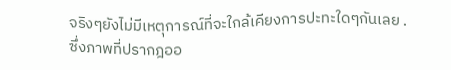จริงๆยังไม่มีเหตุการณ์ที่จะใกล้เคียงการปะทะใดๆกันเลย . ซึ่งภาพที่ปรากฎออ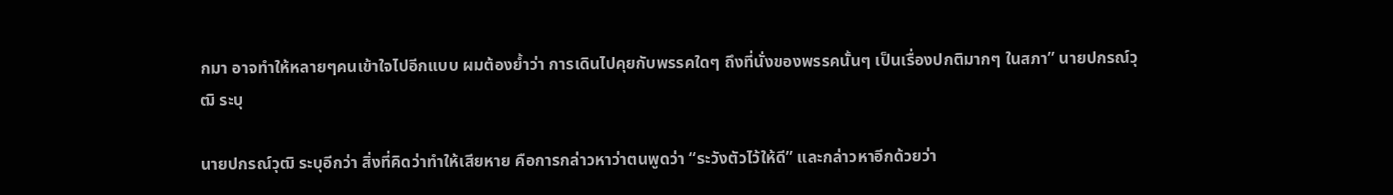กมา อาจทำให้หลายๆคนเข้าใจไปอีกแบบ ผมต้องย้ำว่า การเดินไปคุยกับพรรคใดๆ ถึงที่นั่งของพรรคนั้นๆ เป็นเรื่องปกติมากๆ ในสภา” นายปกรณ์วุฒิ ระบุ

นายปกรณ์วุฒิ ระบุอีกว่า สิ่งที่คิดว่าทำให้เสียหาย คือการกล่าวหาว่าตนพูดว่า “ระวังตัวไว้ให้ดี” และกล่าวหาอีกด้วยว่า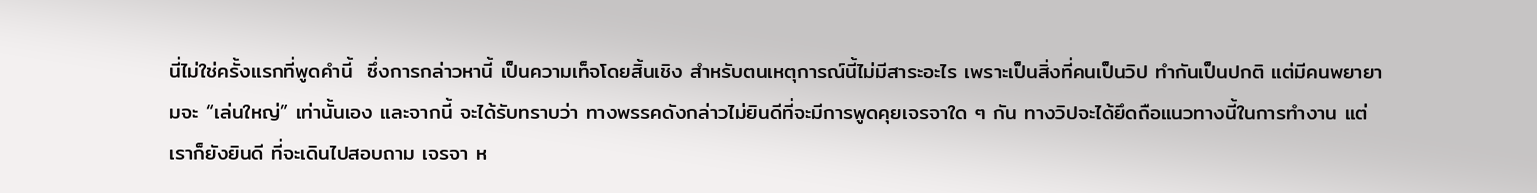นี่ไม่ใช่ครั้งแรกที่พูดคำนี้  ซึ่งการกล่าวหานี้ เป็นความเท็จโดยสิ้นเชิง สำหรับตนเหตุการณ์นี้ไม่มีสาระอะไร เพราะเป็นสิ่งที่คนเป็นวิป ทำกันเป็นปกติ แต่มีคนพยายามจะ “เล่นใหญ่” เท่านั้นเอง และจากนี้ จะได้รับทราบว่า ทางพรรคดังกล่าวไม่ยินดีที่จะมีการพูดคุยเจรจาใด ๆ กัน ทางวิปจะได้ยึดถือแนวทางนี้ในการทำงาน แต่เราก็ยังยินดี ที่จะเดินไปสอบถาม เจรจา ห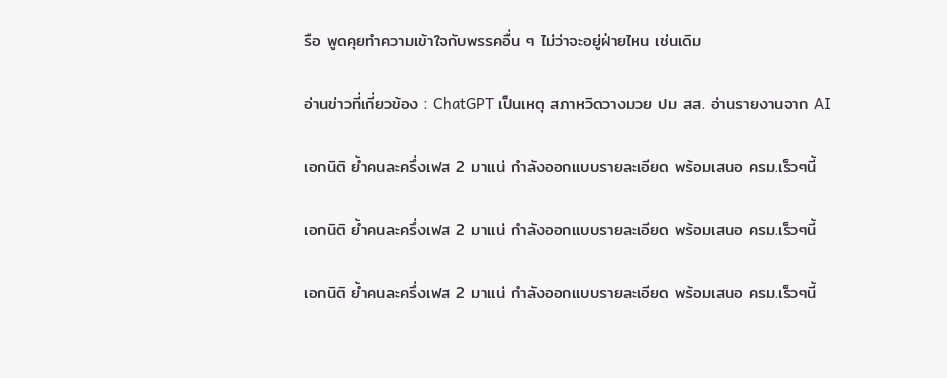รือ พูดคุยทำความเข้าใจกับพรรคอื่น ๆ ไม่ว่าจะอยู่ฝ่ายไหน เช่นเดิม

อ่านข่าวที่เกี่ยวข้อง : ChatGPT เป็นเหตุ สภาหวิดวางมวย ปม สส. อ่านรายงานจาก AI

เอกนิติ ย้ำคนละครึ่งเฟส 2 มาแน่ กำลังออกแบบรายละเอียด พร้อมเสนอ ครม.เร็วๆนี้

เอกนิติ ย้ำคนละครึ่งเฟส 2 มาแน่ กำลังออกแบบรายละเอียด พร้อมเสนอ ครม.เร็วๆนี้

เอกนิติ ย้ำคนละครึ่งเฟส 2 มาแน่ กำลังออกแบบรายละเอียด พร้อมเสนอ ครม.เร็วๆนี้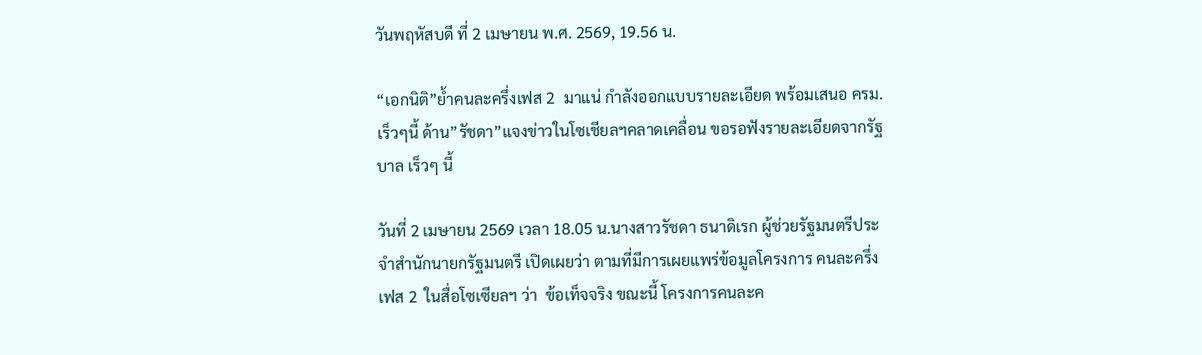วันพฤหัสบดี ที่ 2 เมษายน พ.ศ. 2569, 19.56 น.

“เอกนิติ”ย้ำคนละครึ่งเฟส 2  มาแน่ กำลังออกแบบรายละเอียด พร้อมเสนอ ครม.เร็วๆนี้ ด้าน”รัชดา”แจงข่าวในโซเชียลฯคลาดเคลื่อน ขอรอฟังรายละเอียดจากรัฐบาล เร็วๆ นี้

วันที่ 2 เมษายน 2569 เวลา 18.05 น.นางสาวรัชดา ธนาดิเรก ผู้ช่วยรัฐมนตรีประจำสำนักนายกรัฐมนตรี เปิดเผยว่า ตามที่มีการเผยแพร่ข้อมูลโครงการ คนละครึ่ง เฟส 2  ในสื่อโซเซียลฯ ว่า  ข้อเท็จจริง ขณะนี้ โครงการคนละค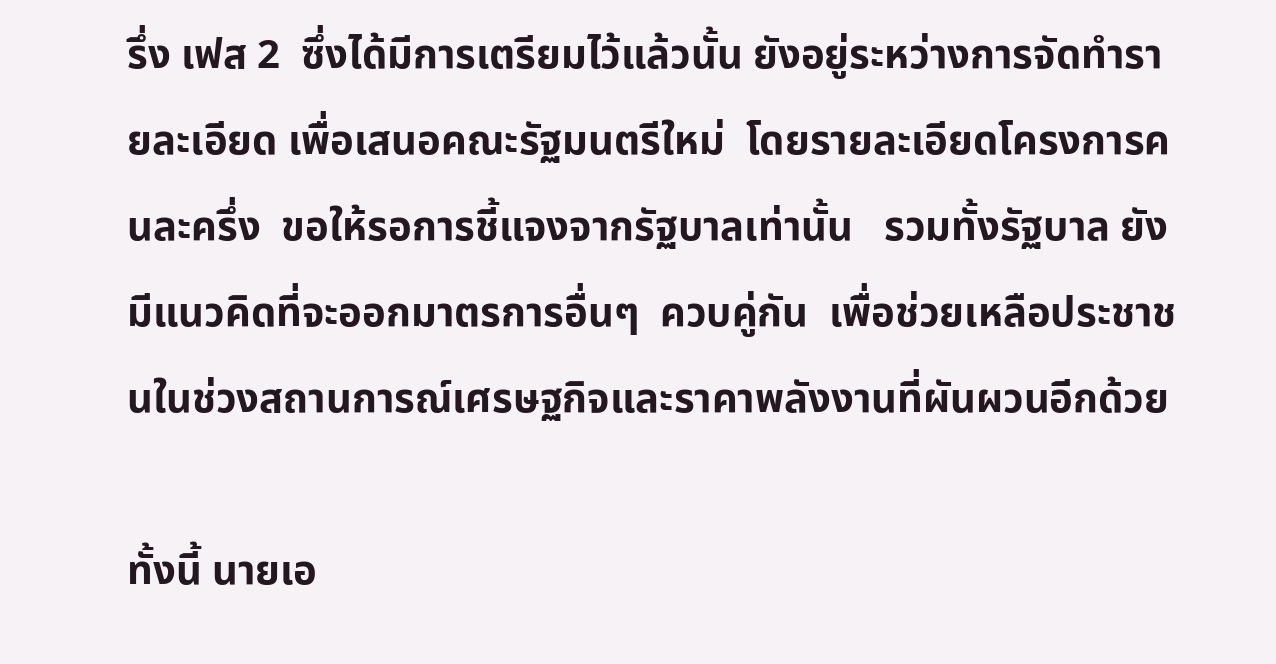รึ่ง เฟส 2  ซึ่งได้มีการเตรียมไว้แล้วนั้น ยังอยู่ระหว่างการจัดทำรายละเอียด เพื่อเสนอคณะรัฐมนตรีใหม่  โดยรายละเอียดโครงการคนละครึ่ง  ขอให้รอการชี้แจงจากรัฐบาลเท่านั้น   รวมทั้งรัฐบาล ยังมีแนวคิดที่จะออกมาตรการอื่นๆ  ควบคู่กัน  เพื่อช่วยเหลือประชาชนในช่วงสถานการณ์เศรษฐกิจและราคาพลังงานที่ผันผวนอีกด้วย

ทั้งนี้ นายเอ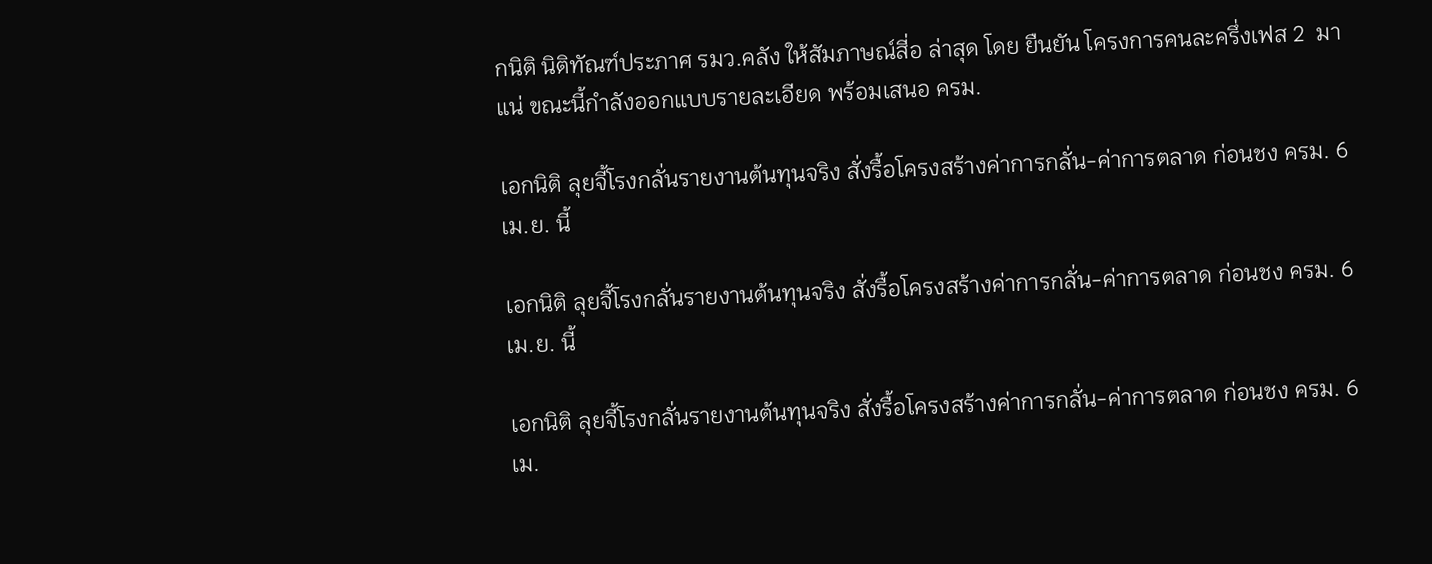กนิติ นิติทัณฑ์ประภาศ รมว.คลัง ให้สัมภาษณ์สี่อ ล่าสุด โดย ยืนยัน โครงการคนละครึ่งเฟส 2  มาแน่ ขณะนี้กำลังออกแบบรายละเอียด พร้อมเสนอ ครม.

เอกนิติ ลุยจี้โรงกลั่นรายงานต้นทุนจริง สั่งรื้อโครงสร้างค่าการกลั่น-ค่าการตลาด ก่อนชง ครม. 6 เม.ย. นี้

เอกนิติ ลุยจี้โรงกลั่นรายงานต้นทุนจริง สั่งรื้อโครงสร้างค่าการกลั่น-ค่าการตลาด ก่อนชง ครม. 6 เม.ย. นี้

เอกนิติ ลุยจี้โรงกลั่นรายงานต้นทุนจริง สั่งรื้อโครงสร้างค่าการกลั่น-ค่าการตลาด ก่อนชง ครม. 6 เม.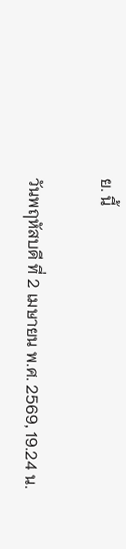ย. นี้

วันพฤหัสบดี ที่ 2 เมษายน พ.ศ. 2569, 19.24 น.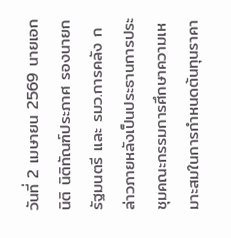วันที่ 2 เมษายน 2569 นายเอกนิติ นิติทัณฑ์ประภาศ รองนายกรัฐมนตรี และ รมว.การคลัง กล่าวภายหลังเป็นประธานการประชุมคณะกรรมการศึกษาความเหมาะสมในการกำหนดต้นทุนราคา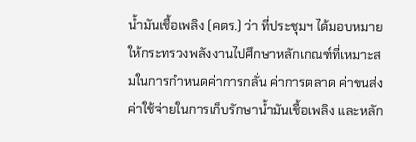น้ำมันเชื้อเพลิง (คตร.) ว่า ที่ประชุมฯ ได้มอบหมายให้กระทรวงพลังงานไปศึกษาหลักเกณฑ์ที่เหมาะสมในการกำหนดค่าการกลั่น ค่าการตลาด ค่าขนส่ง ค่าใช้จ่ายในการเก็บรักษาน้ำมันเชื้อเพลิง และหลัก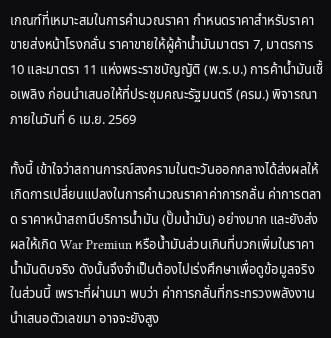เกณฑ์ที่เหมาะสมในการคำนวณราคา กำหนดราคาสำหรับราคาขายส่งหน้าโรงกลั่น ราคาขายให้ผู้ค้าน้ำมันมาตรา 7, มาตรการ 10 และมาตรา 11 แห่งพระราชบัญญัติ (พ.ร.บ.) การค้าน้ำมันเชื้อเพลิง ก่อนนำเสนอให้ที่ประชุมคณะรัฐมนตรี (ครม.) พิจารณาภายในวันที่ 6 เม.ย. 2569

ทั้งนี้ เข้าใจว่าสถานการณ์สงครามในตะวันออกกลางได้ส่งผลให้เกิดการเปลี่ยนแปลงในการคำนวณราคาค่าการกลั่น ค่าการตลาด ราคาหน้าสถานีบริการน้ำมัน (ปั๊มน้ำมัน) อย่างมาก และยังส่งผลให้เกิด War Premiun หรือน้ำมันส่วนเกินที่บวกเพิ่มในราคาน้ำมันดิบจริง ดังนั้นจึงจำเป็นต้องไปเร่งศึกษาเพื่อดูข้อมูลจริงในส่วนนี้ เพราะที่ผ่านมา พบว่า ค่าการกลั่นที่กระทรวงพลังงานนำเสนอตัวเลขมา อาจจะยังสูง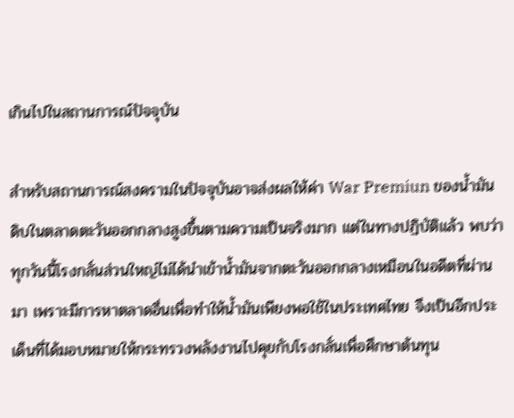เกินไปในสถานการณ์ปัจจุบัน

สำหรับสถานการณ์สงครามในปัจจุบันอาจส่งผลให้ค่า War Premiun ของน้ำมันดิบในตลาดตะวันออกกลางสูงขึ้นตามความเป็นจริงมาก แต่ในทางปฏิบัติแล้ว พบว่า ทุกวันนี้โรงกลั่นส่วนใหญ่ไม่ได้นำเข้าน้ำมันจากตะวันออกกลางเหมือนในอดีตที่ผ่านมา เพราะมีการหาตลาดอื่นเพื่อทำให้น้ำมันเพียงพอใช้ในประเทศไทย จึงเป็นอีกประเด็นที่ได้มอบหมายให้กระทรวงพลังงานไปคุยกับโรงกลั่นเพื่อศึกษาต้นทุน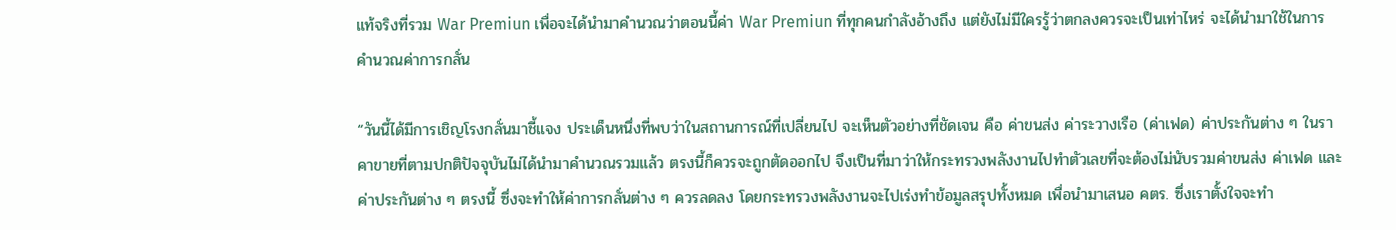แท้จริงที่รวม War Premiun เพื่อจะได้นำมาคำนวณว่าตอนนี้ค่า War Premiun ที่ทุกคนกำลังอ้างถึง แต่ยังไม่มีใครรู้ว่าตกลงควรจะเป็นเท่าไหร่ จะได้นำมาใช้ในการคำนวณค่าการกลั่น

“วันนี้ได้มีการเชิญโรงกลั่นมาชี้แจง ประเด็นหนึ่งที่พบว่าในสถานการณ์ที่เปลี่ยนไป จะเห็นตัวอย่างที่ชัดเจน คือ ค่าขนส่ง ค่าระวางเรือ (ค่าเฟด) ค่าประกันต่าง ๆ ในราคาขายที่ตามปกติปัจจุบันไม่ได้นำมาคำนวณรวมแล้ว ตรงนี้ก็ควรจะถูกตัดออกไป จึงเป็นที่มาว่าให้กระทรวงพลังงานไปทำตัวเลขที่จะต้องไม่นับรวมค่าขนส่ง ค่าเฟด และค่าประกันต่าง ๆ ตรงนี้ ซึ่งจะทำให้ค่าการกลั่นต่าง ๆ ควรลดลง โดยกระทรวงพลังงานจะไปเร่งทำข้อมูลสรุปทั้งหมด เพื่อนำมาเสนอ คตร. ซึ่งเราตั้งใจจะทำ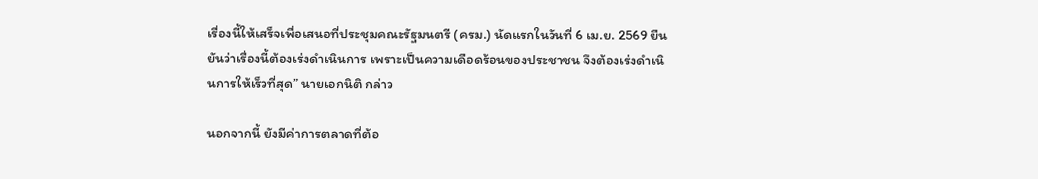เรื่องนี้ให้เสร็จเพื่อเสนอที่ประชุมคณะรัฐมนตรี (ครม.) นัดแรกในวันที่ 6 เม.ย. 2569 ยืนยันว่าเรื่องนี้ต้องเร่งดำเนินการ เพราะเป็นความเดือดร้อนของประชาชน จึงต้องเร่งดำเนินการให้เร็วที่สุด” นายเอกนิติ กล่าว

นอกจากนี้ ยังมีค่าการตลาดที่ต้อ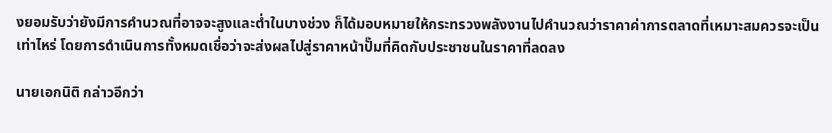งยอมรับว่ายังมีการคำนวณที่อาจจะสูงและต่ำในบางช่วง ก็ได้มอบหมายให้กระทรวงพลังงานไปคำนวณว่าราคาค่าการตลาดที่เหมาะสมควรจะเป็นเท่าไหร่ โดยการดำเนินการทั้งหมดเชื่อว่าจะส่งผลไปสู่ราคาหน้าปั๊มที่คิดกับประชาชนในราคาที่ลดลง

นายเอกนิติ กล่าวอีกว่า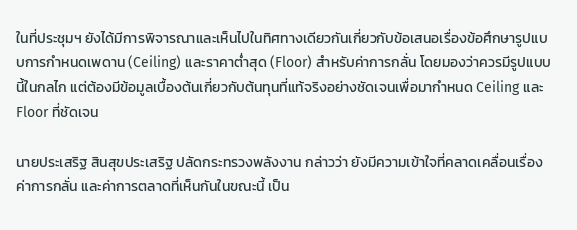ในที่ประชุมฯ ยังได้มีการพิจารณาและเห็นไปในทิศทางเดียวกันเกี่ยวกับข้อเสนอเรื่องข้อศึกษารูปแบบการกำหนดเพดาน (Ceiling) และราคาต่ำสุด (Floor) สำหรับค่าการกลั่น โดยมองว่าควรมีรูปแบบนี้ในกลไก แต่ต้องมีข้อมูลเบื้องต้นเกี่ยวกับต้นทุนที่แท้จริงอย่างชัดเจนเพื่อมากำหนด Ceiling และ Floor ที่ชัดเจน

นายประเสริฐ สินสุขประเสริฐ ปลัดกระทรวงพลังงาน กล่าวว่า ยังมีความเข้าใจที่คลาดเคลื่อนเรื่องค่าการกลั่น และค่าการตลาดที่เห็นกันในขณะนี้ เป็น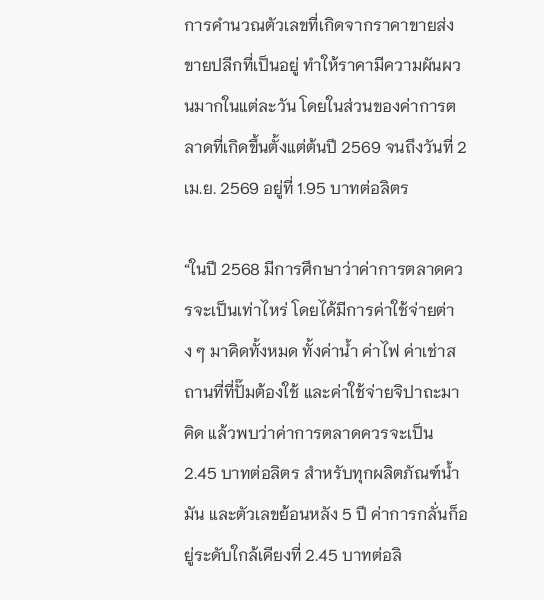การคำนวณตัวเลขที่เกิดจากราคาขายส่ง ขายปลีกที่เป็นอยู่ ทำให้ราคามีความผันผวนมากในแต่ละวัน โดยในส่วนของค่าการตลาดที่เกิดขึ้นตั้งแต่ต้นปี 2569 จนถึงวันที่ 2 เม.ย. 2569 อยู่ที่ 1.95 บาทต่อลิตร

“ในปี 2568 มีการศึกษาว่าค่าการตลาดควรจะเป็นเท่าไหร่ โดยได้มีการค่าใช้จ่ายต่าง ๆ มาคิดทั้งหมด ทั้งค่าน้ำ ค่าไฟ ค่าเช่าสถานที่ที่ปั๊มต้องใช้ และค่าใช้จ่ายจิปาถะมาคิด แล้วพบว่าค่าการตลาดควรจะเป็น 2.45 บาทต่อลิตร สำหรับทุกผลิตภัณฑ์น้ำมัน และตัวเลขย้อนหลัง 5 ปี ค่าการกลั่นก็อยู่ระดับใกล้เคียงที่ 2.45 บาทต่อลิ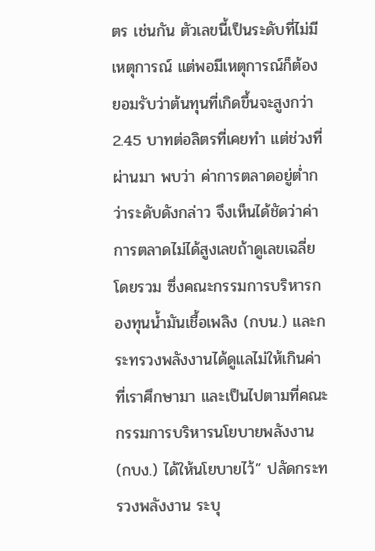ตร เช่นกัน ตัวเลขนี้เป็นระดับที่ไม่มีเหตุการณ์ แต่พอมีเหตุการณ์ก็ต้องยอมรับว่าต้นทุนที่เกิดขึ้นจะสูงกว่า 2.45 บาทต่อลิตรที่เคยทำ แต่ช่วงที่ผ่านมา พบว่า ค่าการตลาดอยู่ต่ำกว่าระดับดังกล่าว จึงเห็นได้ชัดว่าค่าการตลาดไม่ได้สูงเลขถ้าดูเลขเฉลี่ยโดยรวม ซึ่งคณะกรรมการบริหารกองทุนน้ำมันเชื้อเพลิง (กบน.) และกระทรวงพลังงานได้ดูแลไม่ให้เกินค่าที่เราศึกษามา และเป็นไปตามที่คณะกรรมการบริหารนโยบายพลังงาน (กบง.) ได้ให้นโยบายไว้” ปลัดกระทรวงพลังงาน ระบุ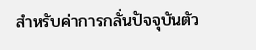สำหรับค่าการกลั่นปัจจุบันตัว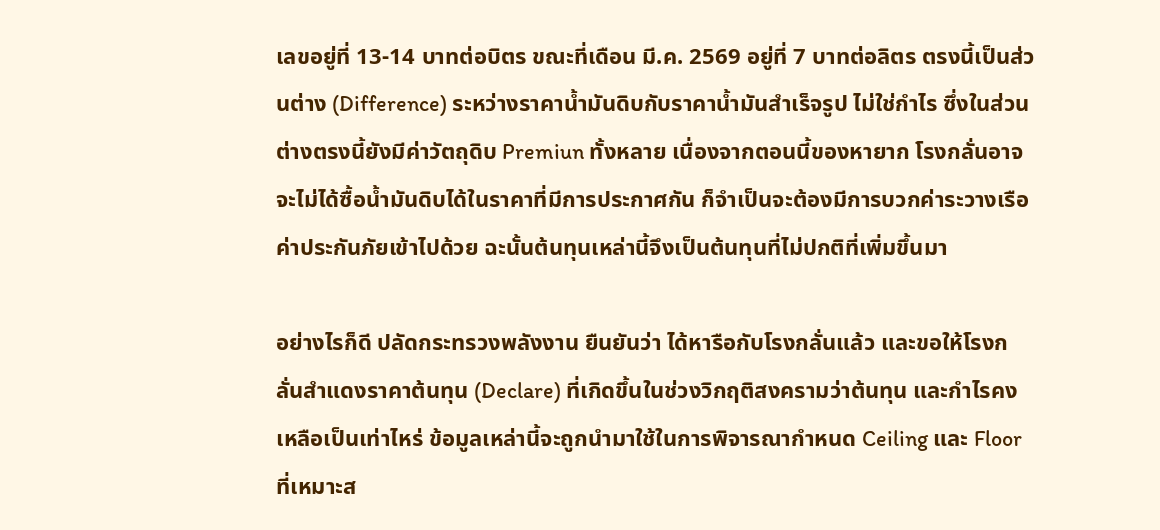เลขอยู่ที่ 13-14 บาทต่อบิตร ขณะที่เดือน มี.ค. 2569 อยู่ที่ 7 บาทต่อลิตร ตรงนี้เป็นส่วนต่าง (Difference) ระหว่างราคาน้ำมันดิบกับราคาน้ำมันสำเร็จรูป ไม่ใช่กำไร ซึ่งในส่วนต่างตรงนี้ยังมีค่าวัตถุดิบ Premiun ทั้งหลาย เนื่องจากตอนนี้ของหายาก โรงกลั่นอาจจะไม่ได้ซื้อน้ำมันดิบได้ในราคาที่มีการประกาศกัน ก็จำเป็นจะต้องมีการบวกค่าระวางเรือ ค่าประกันภัยเข้าไปด้วย ฉะนั้นต้นทุนเหล่านี้จึงเป็นต้นทุนที่ไม่ปกติที่เพิ่มขึ้นมา

อย่างไรก็ดี ปลัดกระทรวงพลังงาน ยืนยันว่า ได้หารือกับโรงกลั่นแล้ว และขอให้โรงกลั่นสำแดงราคาต้นทุน (Declare) ที่เกิดขึ้นในช่วงวิกฤติสงครามว่าต้นทุน และกำไรคงเหลือเป็นเท่าไหร่ ข้อมูลเหล่านี้จะถูกนำมาใช้ในการพิจารณากำหนด Ceiling และ Floor ที่เหมาะส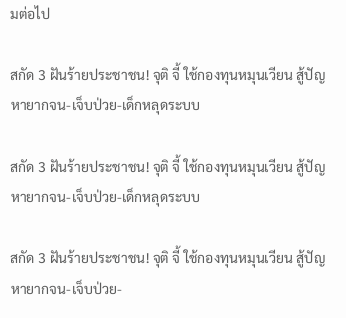มต่อไป

สกัด 3 ฝันร้ายประชาชน! จุติ จี้ ใช้กองทุนหมุนเวียน สู้ปัญหายากจน-เจ็บป่วย-เด็กหลุดระบบ

สกัด 3 ฝันร้ายประชาชน! จุติ จี้ ใช้กองทุนหมุนเวียน สู้ปัญหายากจน-เจ็บป่วย-เด็กหลุดระบบ

สกัด 3 ฝันร้ายประชาชน! จุติ จี้ ใช้กองทุนหมุนเวียน สู้ปัญหายากจน-เจ็บป่วย-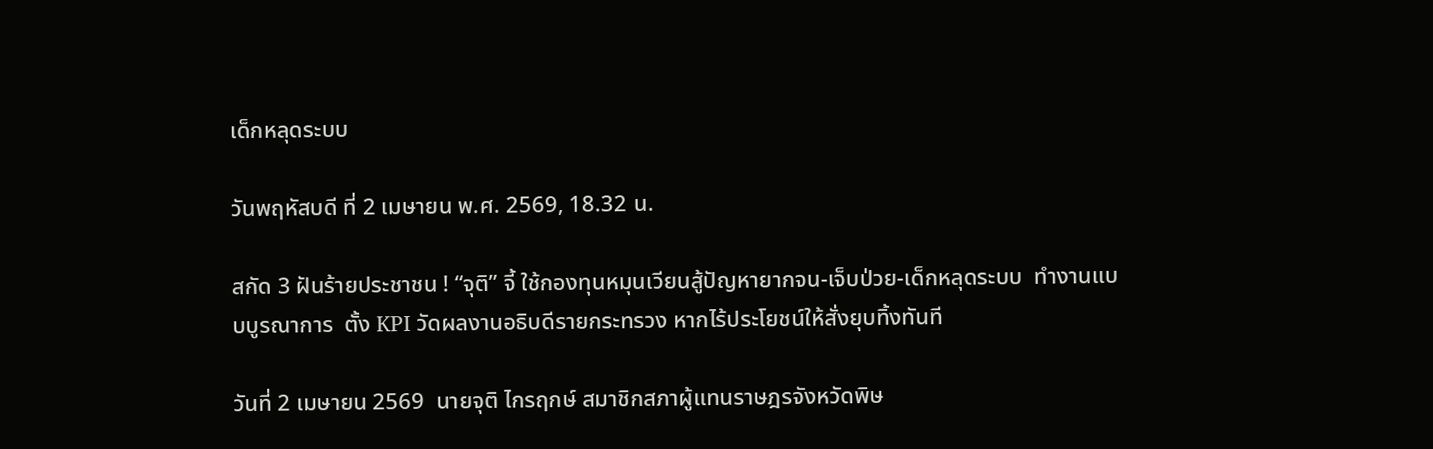เด็กหลุดระบบ

วันพฤหัสบดี ที่ 2 เมษายน พ.ศ. 2569, 18.32 น.

สกัด 3 ฝันร้ายประชาชน ! “จุติ” จี้ ใช้กองทุนหมุนเวียนสู้ปัญหายากจน-เจ็บป่วย-เด็กหลุดระบบ  ทำงานแบบบูรณาการ  ตั้ง KPI วัดผลงานอธิบดีรายกระทรวง หากไร้ประโยชน์ให้สั่งยุบทิ้งทันที

วันที่ 2 เมษายน 2569  นายจุติ ไกรฤกษ์ สมาชิกสภาผู้แทนราษฎรจังหวัดพิษ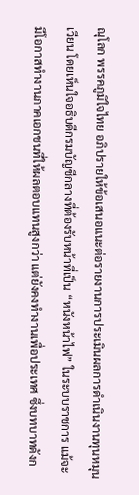ณุโลก พรรคภูมิใจไทย อภิปรายให้ข้อเสนอแนะต่อรายงานการประเมินผลการดำเนินงานทุนหมุนเวียน โดยเห็นใจอธิบดีกรมบัญชีกลางที่ต้องรับหน้าที่เป็น “หนังหน้าไฟ” ในระบบราชการ แม้จะมีโอกาสทำงานภาคเอกชนที่ให้ผลตอบแทนสูงกว่า แต่ยังคงทำงานเพื่อประเทศ ซึ่งบทบาทดังก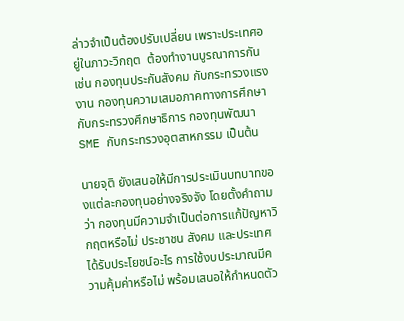ล่าวจำเป็นต้องปรับเปลี่ยน เพราะประเทศอยู่ในภาวะวิกฤต  ต้องทำงานบูรณาการกัน  เช่น กองทุนประกันสังคม กับกระทรวงแรงงาน กองทุนความเสมอภาคทางการศึกษา กับกระทรวงศึกษาธิการ กองทุนพัฒนา SME กับกระทรวงอุตสาหกรรม เป็นต้น

นายจุติ ยังเสนอให้มีการประเมินบทบาทของแต่ละกองทุนอย่างจริงจัง โดยตั้งคำถามว่า กองทุนมีความจำเป็นต่อการแก้ปัญหาวิกฤตหรือไม่ ประชาชน สังคม และประเทศได้รับประโยชน์อะไร การใช้งบประมาณมีความคุ้มค่าหรือไม่ พร้อมเสนอให้กำหนดตัว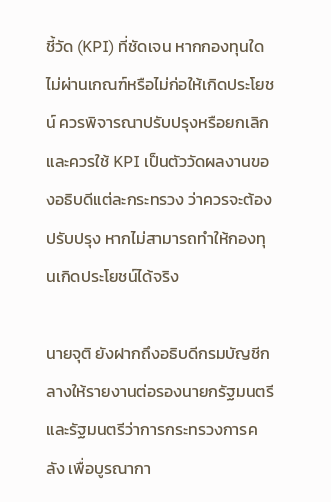ชี้วัด (KPI) ที่ชัดเจน หากกองทุนใดไม่ผ่านเกณฑ์หรือไม่ก่อให้เกิดประโยชน์ ควรพิจารณาปรับปรุงหรือยกเลิก และควรใช้ KPI เป็นตัววัดผลงานของอธิบดีแต่ละกระทรวง ว่าควรจะต้องปรับปรุง หากไม่สามารถทำให้กองทุนเกิดประโยชน์ได้จริง

นายจุติ ยังฝากถึงอธิบดีกรมบัญชีกลางให้รายงานต่อรองนายกรัฐมนตรีและรัฐมนตรีว่าการกระทรวงการคลัง เพื่อบูรณากา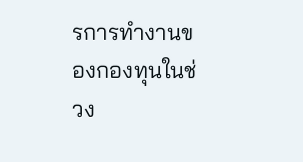รการทำงานของกองทุนในช่วง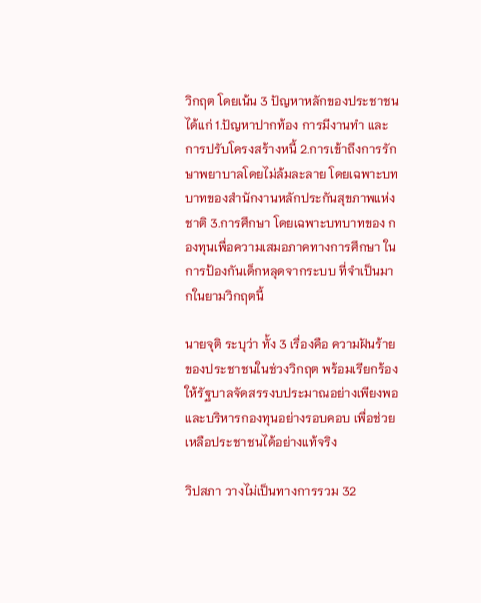วิกฤต โดยเน้น 3 ปัญหาหลักของประชาชน ได้แก่ 1.ปัญหาปากท้อง การมีงานทำ และการปรับโครงสร้างหนี้ 2.การเข้าถึงการรักษาพยาบาลโดยไม่ล้มละลาย โดยเฉพาะบทบาทของสำนักงานหลักประกันสุขภาพแห่งชาติ 3.การศึกษา โดยเฉพาะบทบาทของ กองทุนเพื่อความเสมอภาคทางการศึกษา ในการป้องกันเด็กหลุดจากระบบ ที่จำเป็นมากในยามวิกฤตนี้

นายจุติ ระบุว่า ทั้ง 3 เรื่องคือ ความฝันร้ายของประชาชนในช่วงวิกฤต พร้อมเรียกร้องให้รัฐบาลจัดสรรงบประมาณอย่างเพียงพอ และบริหารกองทุนอย่างรอบคอบ เพื่อช่วยเหลือประชาชนได้อย่างแท้จริง

วิปสภา วางไม่เป็นทางการรวม 32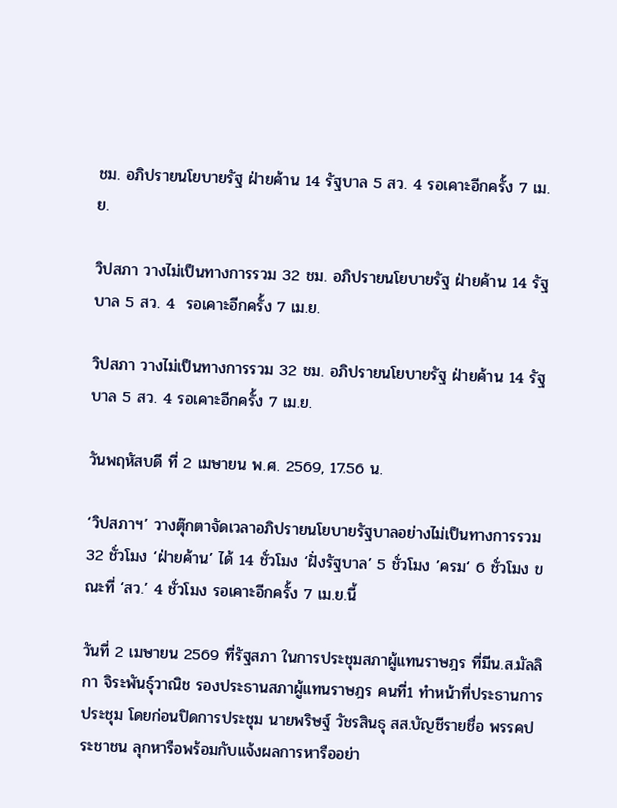ชม. อภิปรายนโยบายรัฐ ฝ่ายค้าน 14 รัฐบาล 5 สว. 4 รอเคาะอีกครั้ง 7 เม.ย.

วิปสภา วางไม่เป็นทางการรวม 32 ชม. อภิปรายนโยบายรัฐ ฝ่ายค้าน 14 รัฐบาล 5 สว. 4  รอเคาะอีกครั้ง 7 เม.ย.

วิปสภา วางไม่เป็นทางการรวม 32 ชม. อภิปรายนโยบายรัฐ ฝ่ายค้าน 14 รัฐบาล 5 สว. 4 รอเคาะอีกครั้ง 7 เม.ย.

วันพฤหัสบดี ที่ 2 เมษายน พ.ศ. 2569, 17.56 น.

‘วิปสภาฯ’ วางตุ๊กตาจัดเวลาอภิปรายนโยบายรัฐบาลอย่างไม่เป็นทางการรวม 32 ชั่วโมง ‘ฝ่ายค้าน’ ได้ 14 ชั่วโมง ‘ฝั่งรัฐบาล’ 5 ชั่วโมง ’ครม‘ 6 ชั่วโมง ขณะที่ ‘สว.’ 4 ชั่วโมง รอเคาะอีกครั้ง 7 เม.ย.นี้

วันที่ 2 เมษายน 2569 ที่รัฐสภา ในการประชุมสภาผู้แทนราษฎร ที่มีน.ส.มัลลิกา จิระพันธุ์วาณิช รองประธานสภาผู้แทนราษฎร คนที่1 ทำหน้าที่ประธานการประชุม โดยก่อนปิดการประชุม นายพริษฐ์ วัชรสินธุ สส.บัญชีรายชื่อ พรรคประชาชน ลุกหารือพร้อมกับแจ้งผลการหารืออย่า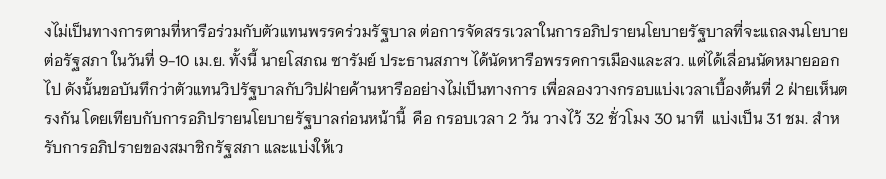งไม่เป็นทางการตามที่หารือร่วมกับตัวแทนพรรคร่วมรัฐบาล ต่อการจัดสรรเวลาในการอภิปรายนโยบายรัฐบาลที่จะแถลงนโยบายต่อรัฐสภา ในวันที่ 9-10 เม.ย. ทั้งนี้ นายโสภณ ซารัมย์ ประธานสภาฯ ได้นัดหารือพรรคการเมืองและสว. แต่ได้เลื่อนนัดหมายออกไป ดังนั้นขอบันทึกว่าตัวแทนวิปรัฐบาลกับวิปฝ่ายค้านหารืออย่างไม่เป็นทางการ เพื่อลองวางกรอบแบ่งเวลาเบื้องต้นที่ 2 ฝ่ายเห็นตรงกัน โดยเทียบกับการอภิปรายนโยบายรัฐบาลก่อนหน้านี้  คือ กรอบเวลา 2 วัน วางไว้ 32 ชั่วโมง 30 นาที  แบ่งเป็น 31 ชม. สำหรับการอภิปรายของสมาชิกรัฐสภา และแบ่งให้เว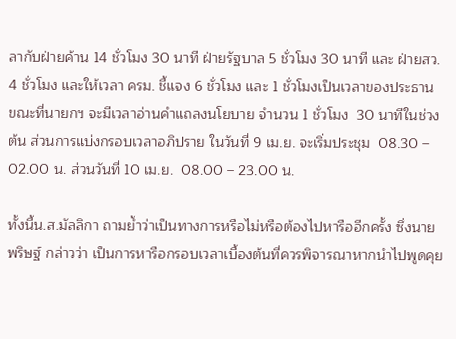ลากับฝ่ายค้าน 14 ชั่วโมง 30 นาที ฝ่ายรัฐบาล 5 ชั่วโมง 30 นาที และ ฝ่ายสว. 4 ชั่วโมง และให้เวลา ครม. ชี้แจง 6 ชั่วโมง และ 1 ชั่วโมงเป็นเวลาของประธาน  ขณะที่นายกฯ จะมีเวลาอ่านคำแถลงนโยบาย จำนวน 1 ชั่วโมง  30 นาทีในช่วงต้น ส่วนการแบ่งกรอบเวลาอภิปราย ในวันที่ 9 เม.ย. จะเริ่มประชุม  08.30 – 02.00 น. ส่วนวันที่ 10 เม.ย.  08.00 – 23.00 น.

ทั้งนี้น.ส.มัลลิกา ถามย้ำว่าเป็นทางการหรือไม่หรือต้องไปหารืออีกครั้ง ซึ่งนายพริษฐ์ กล่าวว่า เป็นการหารือกรอบเวลาเบื้องต้นที่ควรพิจารณาหากนำไปพูดคุย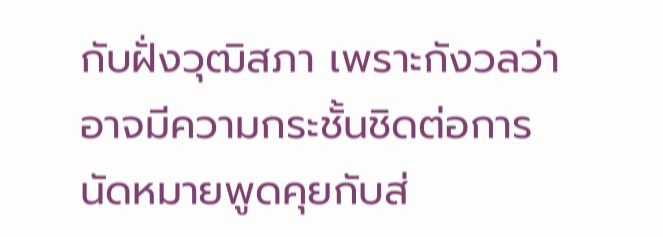กับฝั่งวุฒิสภา เพราะกังวลว่าอาจมีความกระชั้นชิดต่อการนัดหมายพูดคุยกับส่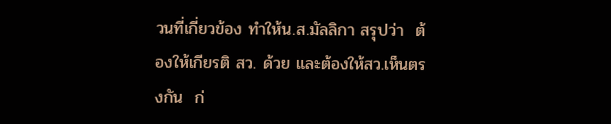วนที่เกี่ยวข้อง ทำให้น.ส.มัลลิกา สรุปว่า  ต้องให้เกียรติ สว. ด้วย และต้องให้สว.เห็นตรงกัน  ก่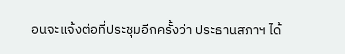อนจะแจ้งต่อที่ประชุมอีกครั้งว่า ประธานสภาฯ ได้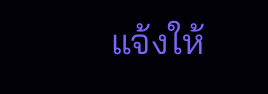แจ้งให้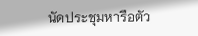นัดประชุมหารือตัว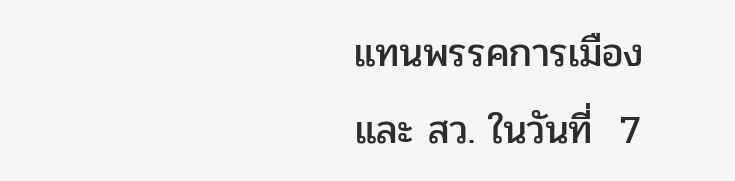แทนพรรคการเมือง และ สว. ในวันที่  7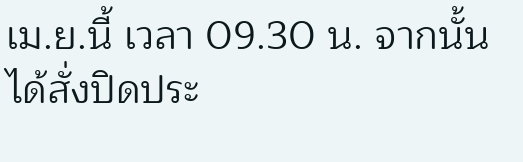เม.ย.นี้ เวลา 09.30 น. จากนั้นได้สั่งปิดประ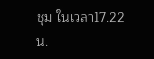ชุม ในเวลา17.22น.